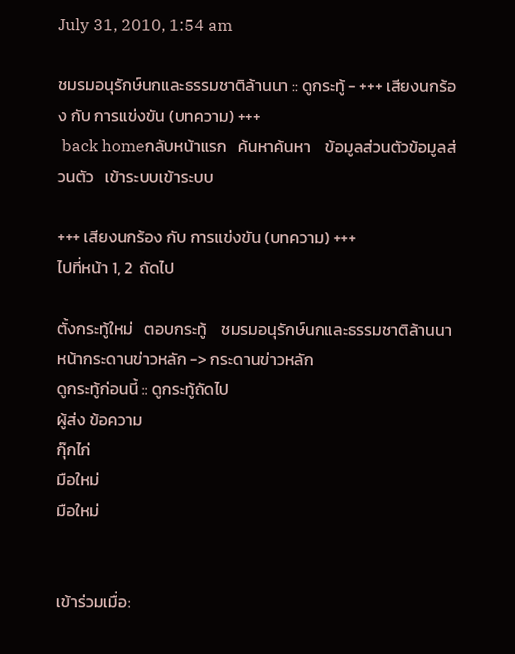July 31, 2010, 1:54 am

ชมรมอนุรักษ์นกและธรรมชาติล้านนา :: ดูกระทู้ - +++ เสียงนกร้อง กับ การแข่งขัน (บทความ) +++
 back homeกลับหน้าแรก   ค้นหาค้นหา    ข้อมูลส่วนตัวข้อมูลส่วนตัว   เข้าระบบเข้าระบบ

+++ เสียงนกร้อง กับ การแข่งขัน (บทความ) +++
ไปที่หน้า 1, 2  ถัดไป

ตั้งกระทู้ใหม่   ตอบกระทู้    ชมรมอนุรักษ์นกและธรรมชาติล้านนา หน้ากระดานข่าวหลัก -> กระดานข่าวหลัก
ดูกระทู้ก่อนนี้ :: ดูกระทู้ถัดไป
ผู้ส่ง ข้อความ
กุ๊กไก่
มือใหม่
มือใหม่


เข้าร่วมเมื่อ: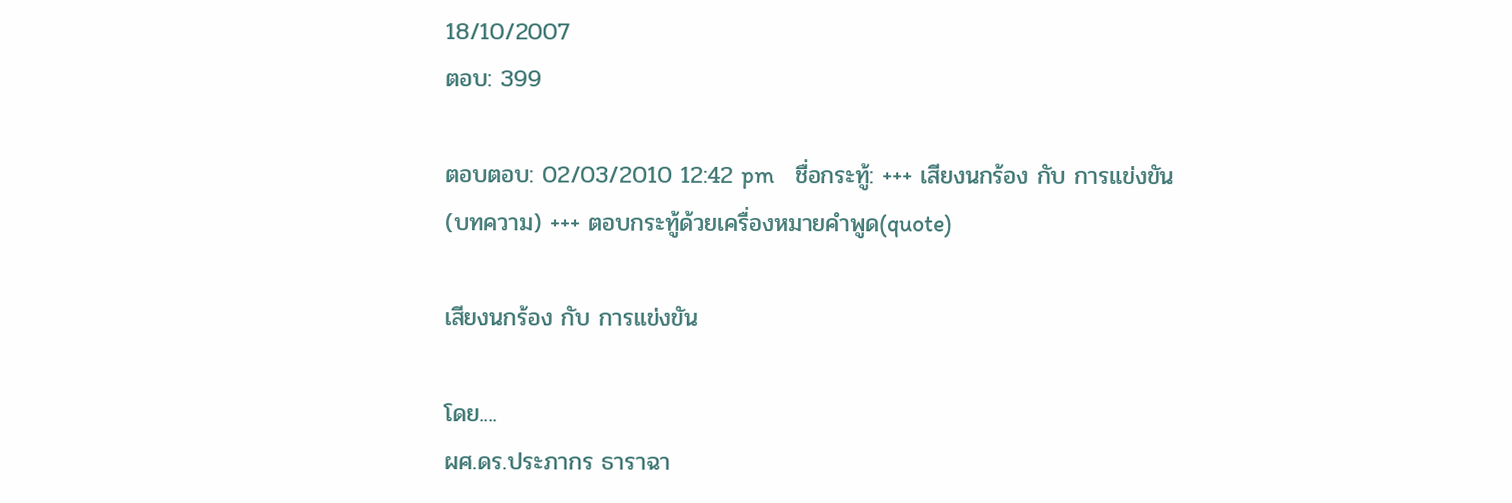18/10/2007
ตอบ: 399

ตอบตอบ: 02/03/2010 12:42 pm    ชื่อกระทู้: +++ เสียงนกร้อง กับ การแข่งขัน (บทความ) +++ ตอบกระทู้ด้วยเครื่องหมายคำพูด(quote)

เสียงนกร้อง กับ การแข่งขัน

โดย....
ผศ.ดร.ประภากร ธาราฉา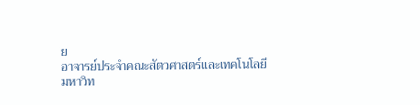ย
อาจารย์ประจำคณะสัตวศาสตร์และเทคโนโลยี
มหาวิท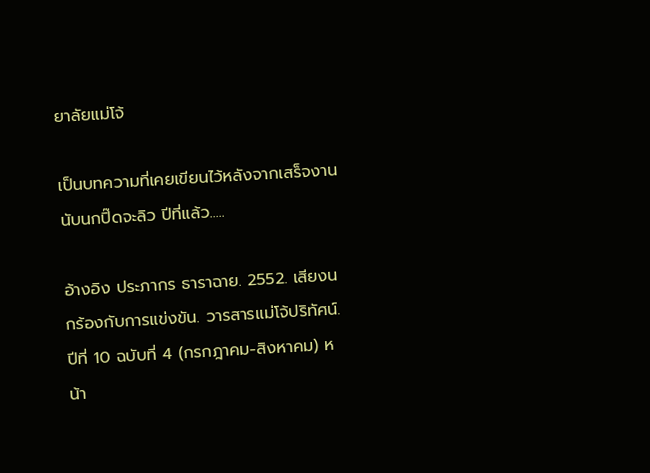ยาลัยแม่โจ้

เป็นบทความที่เคยเขียนไว้หลังจากเสร็จงานนับนกปิ๊ดจะลิว ปีที่แล้ว.....

อ้างอิง ประภากร ธาราฉาย. 2552. เสียงนกร้องกับการแข่งขัน. วารสารแม่โจ้ปริทัศน์. ปีที่ 10 ฉบับที่ 4 (กรกฎาคม-สิงหาคม) หน้า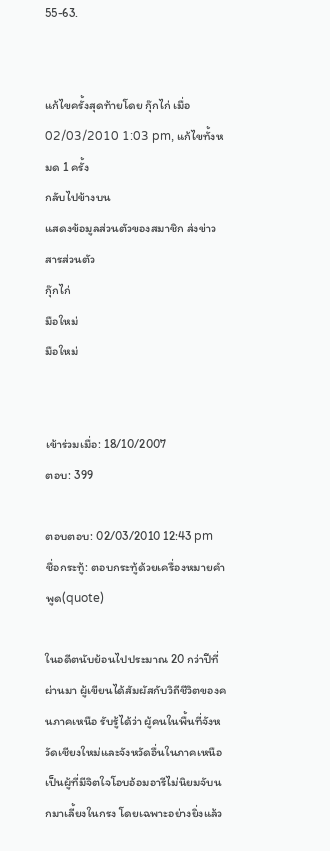55-63.


แก้ไขครั้งสุดท้ายโดย กุ๊กไก่ เมื่อ 02/03/2010 1:03 pm, แก้ไขทั้งหมด 1 ครั้ง
กลับไปข้างบน
แสดงข้อมูลส่วนตัวของสมาชิก ส่งข่าวสารส่วนตัว
กุ๊กไก่
มือใหม่
มือใหม่


เข้าร่วมเมื่อ: 18/10/2007
ตอบ: 399

ตอบตอบ: 02/03/2010 12:43 pm    ชื่อกระทู้: ตอบกระทู้ด้วยเครื่องหมายคำพูด(quote)

ในอดีตนับย้อนไปประมาณ 20 กว่าปีที่ผ่านมา ผู้เขียนได้สัมผัสกับวิถีชีวิตของคนภาคเหนือ รับรู้ได้ว่า ผู้คนในพื้นที่จังหวัดเชียงใหม่และจังหวัดอื่นในภาคเหนือเป็นผู้ที่มีจิตใจโอบอ้อมอารีไม่นิยมจับนกมาเลี้ยงในกรง โดยเฉพาะอย่างยิ่งแล้ว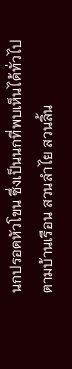นกปรอดหัวโขน ซึ่งเป็นนกที่พบเห็นได้ทั่วไปตามบ้านเรือน สวนลำไย สวนลิ้น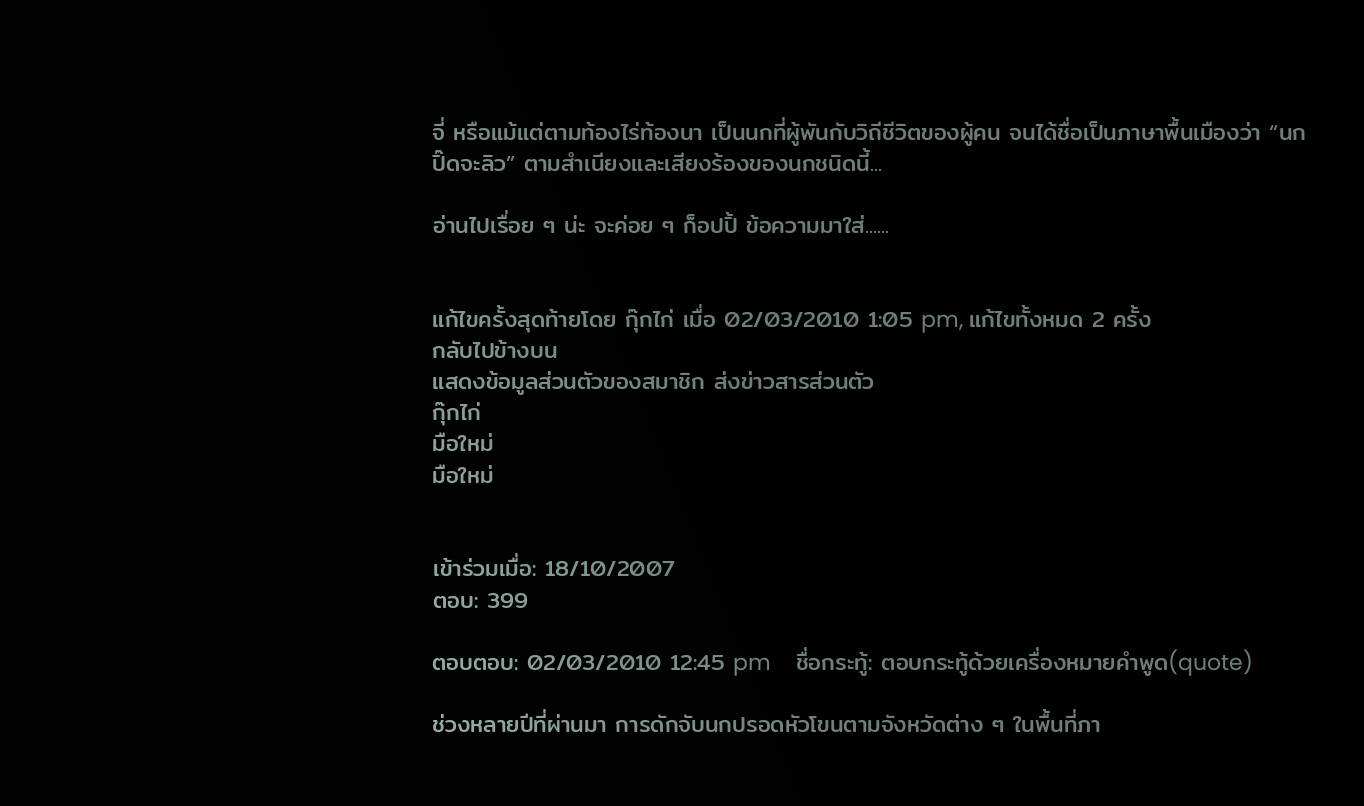จี่ หรือแม้แต่ตามท้องไร่ท้องนา เป็นนกที่ผู้พันกับวิถีชีวิตของผู้คน จนได้ชื่อเป็นภาษาพื้นเมืองว่า “นกปิ๊ดจะลิว” ตามสำเนียงและเสียงร้องของนกชนิดนี้...

อ่านไปเรื่อย ๆ น่ะ จะค่อย ๆ ก็อปปิ้ ข้อความมาใส่......


แก้ไขครั้งสุดท้ายโดย กุ๊กไก่ เมื่อ 02/03/2010 1:05 pm, แก้ไขทั้งหมด 2 ครั้ง
กลับไปข้างบน
แสดงข้อมูลส่วนตัวของสมาชิก ส่งข่าวสารส่วนตัว
กุ๊กไก่
มือใหม่
มือใหม่


เข้าร่วมเมื่อ: 18/10/2007
ตอบ: 399

ตอบตอบ: 02/03/2010 12:45 pm    ชื่อกระทู้: ตอบกระทู้ด้วยเครื่องหมายคำพูด(quote)

ช่วงหลายปีที่ผ่านมา การดักจับนกปรอดหัวโขนตามจังหวัดต่าง ๆ ในพื้นที่ภา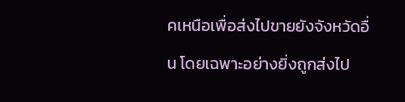คเหนือเพื่อส่งไปขายยังจังหวัดอื่น โดยเฉพาะอย่างยิ่งถูกส่งไป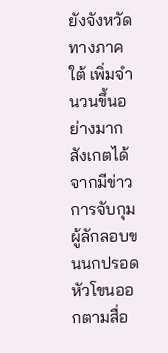ยังจังหวัดทางภาคใต้ เพิ่มจำนวนขึ้นอย่างมาก สังเกตได้จากมีข่าวการจับกุมผู้ลักลอบขนนกปรอดหัวโขนออกตามสื่อ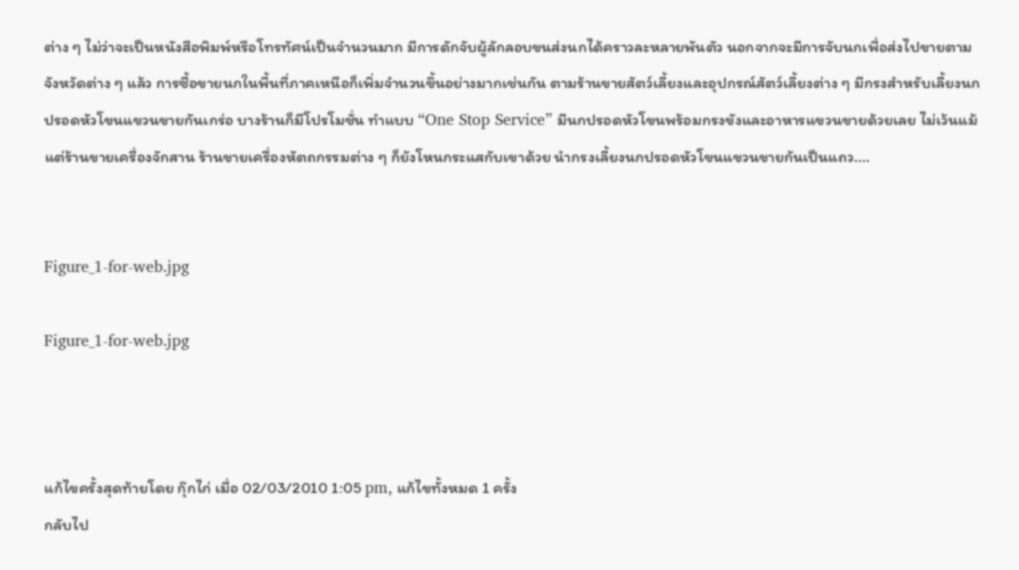ต่าง ๆ ไม่ว่าจะเป็นหนังสือพิมพ์หรือโทรทัศน์เป็นจำนวนมาก มีการดักจับผู้ลักลอบขนส่งนกได้คราวละหลายพันตัว นอกจากจะมีการจับนกเพื่อส่งไปขายตามจังหวัดต่าง ๆ แล้ว การซื้อขายนกในพื้นที่ภาคเหนือก็เพิ่มจำนวนขึ้นอย่างมากเช่นกัน ตามร้านขายสัตว์เลี้ยงและอุปกรณ์สัตว์เลี้ยงต่าง ๆ มีกรงสำหรับเลี้ยงนกปรอดหัวโขนแขวนขายกันเกร่อ บางร้านก็มีโปรโมชั่น ทำแบบ “One Stop Service” มีนกปรอดหัวโขนพร้อมกรงขังและอาหารแขวนขายด้วยเลย ไม่เว้นแม้แต่ร้านขายเครื่องจักสาน ร้านขายเครื่องหัตถกรรมต่าง ๆ ก็ยังโหนกระแสกับเขาด้วย นำกรงเลี้ยงนกปรอดหัวโขนแขวนขายกันเป็นแถว....


Figure_1-for-web.jpg

Figure_1-for-web.jpg



แก้ไขครั้งสุดท้ายโดย กุ๊กไก่ เมื่อ 02/03/2010 1:05 pm, แก้ไขทั้งหมด 1 ครั้ง
กลับไป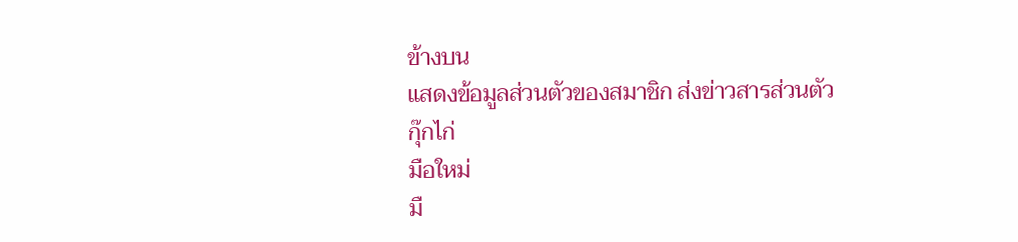ข้างบน
แสดงข้อมูลส่วนตัวของสมาชิก ส่งข่าวสารส่วนตัว
กุ๊กไก่
มือใหม่
มื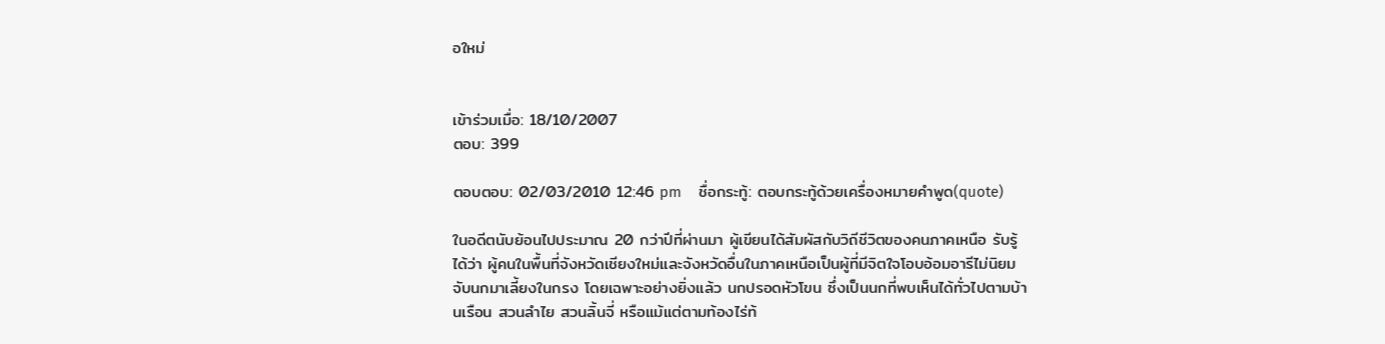อใหม่


เข้าร่วมเมื่อ: 18/10/2007
ตอบ: 399

ตอบตอบ: 02/03/2010 12:46 pm    ชื่อกระทู้: ตอบกระทู้ด้วยเครื่องหมายคำพูด(quote)

ในอดีตนับย้อนไปประมาณ 20 กว่าปีที่ผ่านมา ผู้เขียนได้สัมผัสกับวิถีชีวิตของคนภาคเหนือ รับรู้ได้ว่า ผู้คนในพื้นที่จังหวัดเชียงใหม่และจังหวัดอื่นในภาคเหนือเป็นผู้ที่มีจิตใจโอบอ้อมอารีไม่นิยมจับนกมาเลี้ยงในกรง โดยเฉพาะอย่างยิ่งแล้ว นกปรอดหัวโขน ซึ่งเป็นนกที่พบเห็นได้ทั่วไปตามบ้านเรือน สวนลำไย สวนลิ้นจี่ หรือแม้แต่ตามท้องไร่ท้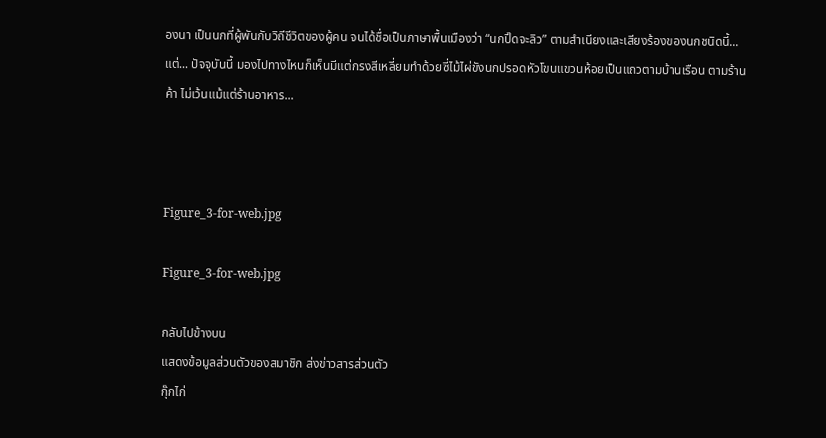องนา เป็นนกที่ผู้พันกับวิถีชีวิตของผู้คน จนได้ชื่อเป็นภาษาพื้นเมืองว่า “นกปิ๊ดจะลิว” ตามสำเนียงและเสียงร้องของนกชนิดนี้...
แต่... ปัจจุบันนี้ มองไปทางไหนก็เห็นมีแต่กรงสีเหลี่ยมทำด้วยซี่ไม้ไผ่ขังนกปรอดหัวโขนแขวนห้อยเป็นแถวตามบ้านเรือน ตามร้านค้า ไม่เว้นแม้แต่ร้านอาหาร...



Figure_3-for-web.jpg

Figure_3-for-web.jpg

กลับไปข้างบน
แสดงข้อมูลส่วนตัวของสมาชิก ส่งข่าวสารส่วนตัว
กุ๊กไก่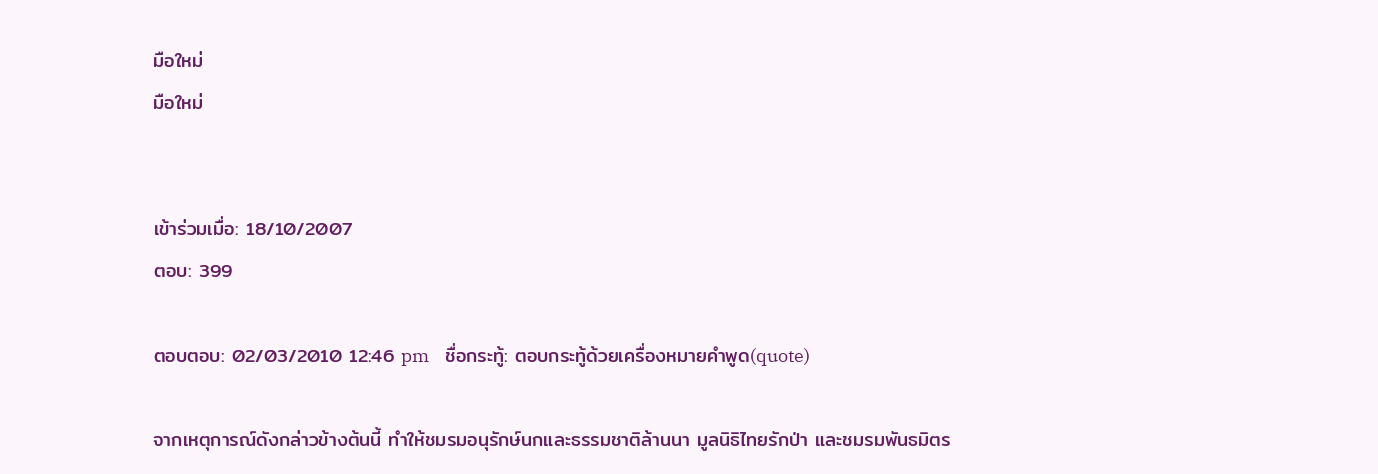มือใหม่
มือใหม่


เข้าร่วมเมื่อ: 18/10/2007
ตอบ: 399

ตอบตอบ: 02/03/2010 12:46 pm    ชื่อกระทู้: ตอบกระทู้ด้วยเครื่องหมายคำพูด(quote)

จากเหตุการณ์ดังกล่าวข้างต้นนี้ ทำให้ชมรมอนุรักษ์นกและธรรมชาติล้านนา มูลนิธิไทยรักป่า และชมรมพันธมิตร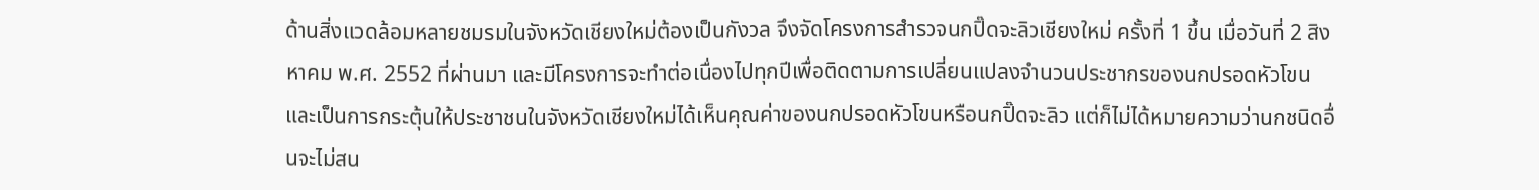ด้านสิ่งแวดล้อมหลายชมรมในจังหวัดเชียงใหม่ต้องเป็นกังวล จึงจัดโครงการสำรวจนกปิ๊ดจะลิวเชียงใหม่ ครั้งที่ 1 ขึ้น เมื่อวันที่ 2 สิงหาคม พ.ศ. 2552 ที่ผ่านมา และมีโครงการจะทำต่อเนื่องไปทุกปีเพื่อติดตามการเปลี่ยนแปลงจำนวนประชากรของนกปรอดหัวโขนและเป็นการกระตุ้นให้ประชาชนในจังหวัดเชียงใหม่ได้เห็นคุณค่าของนกปรอดหัวโขนหรือนกปิ๊ดจะลิว แต่ก็ไม่ได้หมายความว่านกชนิดอื่นจะไม่สน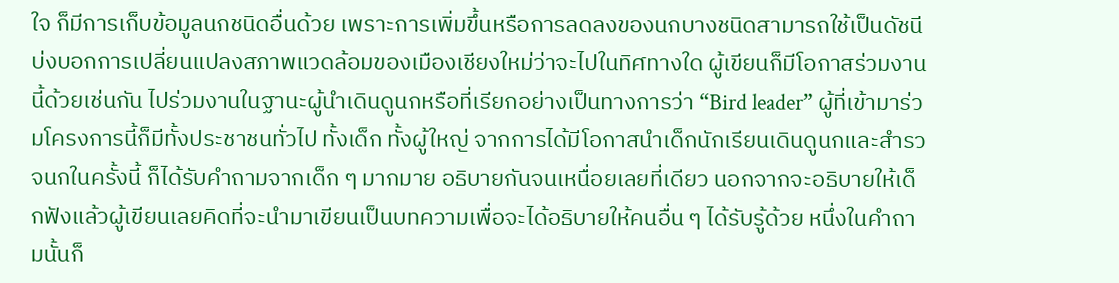ใจ ก็มีการเก็บข้อมูลนกชนิดอื่นด้วย เพราะการเพิ่มขึ้นหรือการลดลงของนกบางชนิดสามารถใช้เป็นดัชนีบ่งบอกการเปลี่ยนแปลงสภาพแวดล้อมของเมืองเชียงใหม่ว่าจะไปในทิศทางใด ผู้เขียนก็มีโอกาสร่วมงานนี้ด้วยเช่นกัน ไปร่วมงานในฐานะผู้นำเดินดูนกหรือที่เรียกอย่างเป็นทางการว่า “Bird leader” ผู้ที่เข้ามาร่วมโครงการนี้ก็มีทั้งประชาชนทั่วไป ทั้งเด็ก ทั้งผู้ใหญ่ จากการได้มีโอกาสนำเด็กนักเรียนเดินดูนกและสำรวจนกในครั้งนี้ ก็ได้รับคำถามจากเด็ก ๆ มากมาย อธิบายกันจนเหนื่อยเลยที่เดียว นอกจากจะอธิบายให้เด็กฟังแล้วผู้เขียนเลยคิดที่จะนำมาเขียนเป็นบทความเพื่อจะได้อธิบายให้คนอื่น ๆ ได้รับรู้ด้วย หนึ่งในคำถามนั้นก็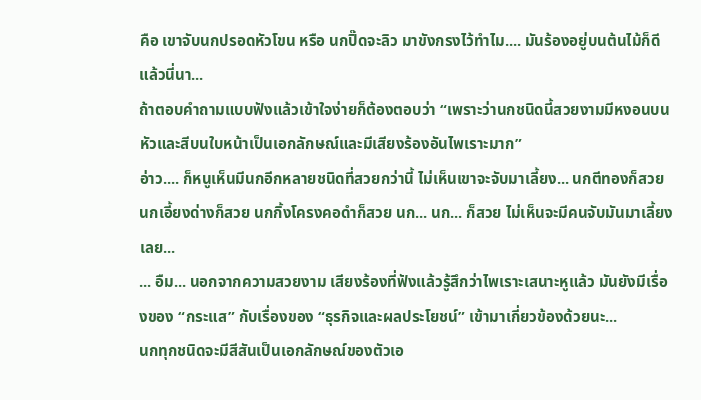คือ เขาจับนกปรอดหัวโขน หรือ นกปิ๊ดจะลิว มาขังกรงไว้ทำไม.... มันร้องอยู่บนต้นไม้ก็ดีแล้วนี่นา...
ถ้าตอบคำถามแบบฟังแล้วเข้าใจง่ายก็ต้องตอบว่า “เพราะว่านกชนิดนี้สวยงามมีหงอนบนหัวและสีบนใบหน้าเป็นเอกลักษณ์และมีเสียงร้องอันไพเราะมาก”
อ่าว.... ก็หนูเห็นมีนกอีกหลายชนิดที่สวยกว่านี้ ไม่เห็นเขาจะจับมาเลี้ยง... นกตีทองก็สวย นกเอี้ยงด่างก็สวย นกกิ้งโครงคอดำก็สวย นก... นก... ก็สวย ไม่เห็นจะมีคนจับมันมาเลี้ยงเลย...
... อืม... นอกจากความสวยงาม เสียงร้องที่ฟังแล้วรู้สึกว่าไพเราะเสนาะหูแล้ว มันยังมีเรื่องของ “กระแส” กับเรื่องของ “ธุรกิจและผลประโยชน์” เข้ามาเกี่ยวข้องด้วยนะ...
นกทุกชนิดจะมีสีสันเป็นเอกลักษณ์ของตัวเอ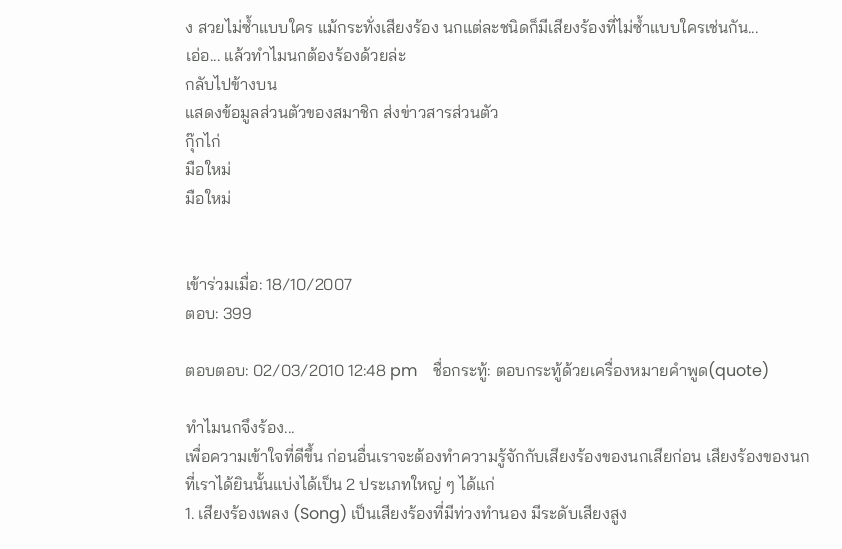ง สวยไม่ซ้ำแบบใคร แม้กระทั่งเสียงร้อง นกแต่ละชนิดก็มีเสียงร้องที่ไม่ซ้ำแบบใครเช่นกัน...
เอ่อ... แล้วทำไมนกต้องร้องด้วยล่ะ
กลับไปข้างบน
แสดงข้อมูลส่วนตัวของสมาชิก ส่งข่าวสารส่วนตัว
กุ๊กไก่
มือใหม่
มือใหม่


เข้าร่วมเมื่อ: 18/10/2007
ตอบ: 399

ตอบตอบ: 02/03/2010 12:48 pm    ชื่อกระทู้: ตอบกระทู้ด้วยเครื่องหมายคำพูด(quote)

ทำไมนกจึงร้อง...
เพื่อความเข้าใจที่ดีขึ้น ก่อนอื่นเราจะต้องทำความรู้จักกับเสียงร้องของนกเสียก่อน เสียงร้องของนกที่เราได้ยินนั้นแบ่งได้เป็น 2 ประเภทใหญ่ ๆ ได้แก่
1. เสียงร้องเพลง (Song) เป็นเสียงร้องที่มีท่วงทำนอง มีระดับเสียงสูง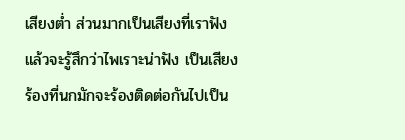เสียงต่ำ ส่วนมากเป็นเสียงที่เราฟังแล้วจะรู้สึกว่าไพเราะน่าฟัง เป็นเสียงร้องที่นกมักจะร้องติดต่อกันไปเป็น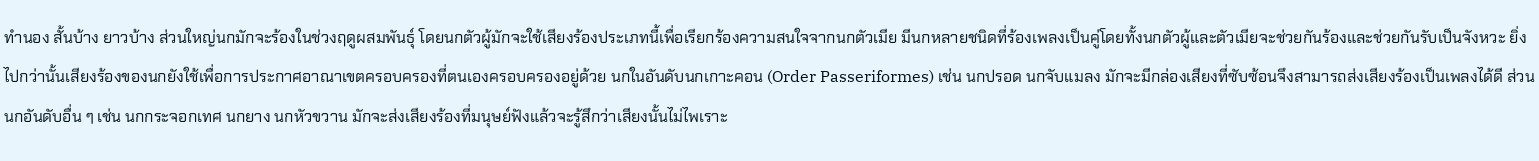ทำนอง สั้นบ้าง ยาวบ้าง ส่วนใหญ่นกมักจะร้องในช่วงฤดูผสมพันธุ์ โดยนกตัวผู้มักจะใช้เสียงร้องประเภทนี้เพื่อเรียกร้องความสนใจจากนกตัวเมีย มีนกหลายชนิดที่ร้องเพลงเป็นคู่โดยทั้งนกตัวผู้และตัวเมียจะช่วยกันร้องและช่วยกันรับเป็นจังหวะ ยิ่งไปกว่านั้นเสียงร้องของนกยังใช้เพื่อการประกาศอาณาเขตครอบครองที่ตนเองครอบครองอยู่ด้วย นกในอันดับนกเกาะคอน (Order Passeriformes) เช่น นกปรอด นกจับแมลง มักจะมีกล่องเสียงที่ซับซ้อนจึงสามารถส่งเสียงร้องเป็นเพลงได้ดี ส่วนนกอันดับอื่น ๆ เช่น นกกระจอกเทศ นกยาง นกหัวขวาน มักจะส่งเสียงร้องที่มนุษย์ฟังแล้วจะรู้สึกว่าเสียงนั้นไม่ไพเราะ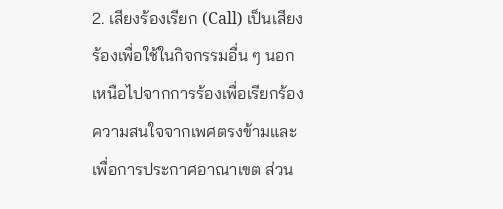2. เสียงร้องเรียก (Call) เป็นเสียงร้องเพื่อใช้ในกิจกรรมอื่น ๆ นอกเหนือไปจากการร้องเพื่อเรียกร้องความสนใจจากเพศตรงข้ามและเพื่อการประกาศอาณาเขต ส่วน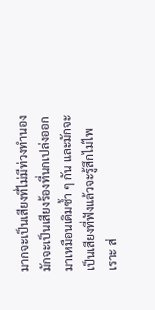มากจะเป็นเสียงที่ไม่มีท่วงทำนอง มักจะเป็นเสียงร้องที่นกเปล่งออกมาเหมือนเดิมซ้ำ ๆ กัน และมักจะเป็นเสียงที่ฟังแล้วจะรู้สึกไม่ไพเราะ ส่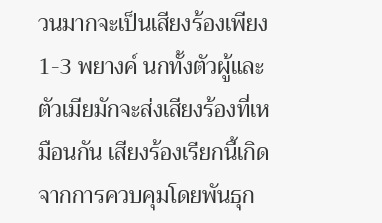วนมากจะเป็นเสียงร้องเพียง 1-3 พยางค์ นกทั้งตัวผู้และตัวเมียมักจะส่งเสียงร้องที่เหมือนกัน เสียงร้องเรียกนี้เกิดจากการควบคุมโดยพันธุก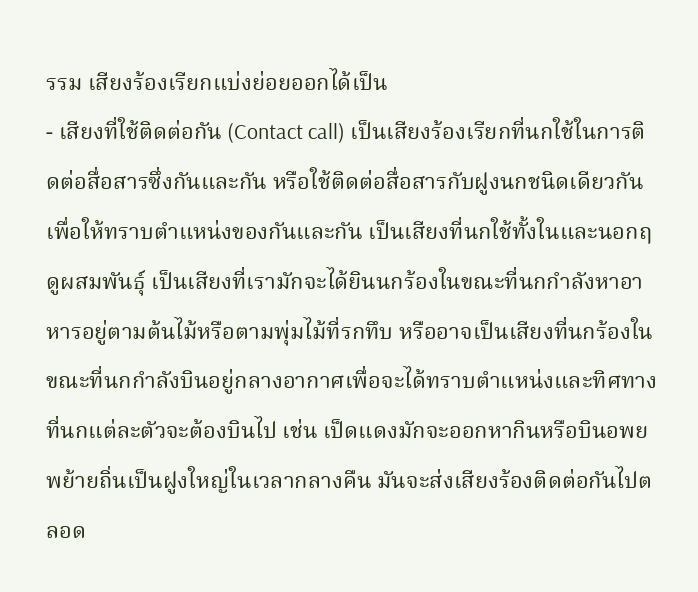รรม เสียงร้องเรียกแบ่งย่อยออกได้เป็น
- เสียงที่ใช้ติดต่อกัน (Contact call) เป็นเสียงร้องเรียกที่นกใช้ในการติดต่อสื่อสารซึ่งกันและกัน หรือใช้ติดต่อสื่อสารกับฝูงนกชนิดเดียวกัน เพื่อให้ทราบตำแหน่งของกันและกัน เป็นเสียงที่นกใช้ทั้งในและนอกฤดูผสมพันธุ์ เป็นเสียงที่เรามักจะได้ยินนกร้องในขณะที่นกกำลังหาอาหารอยู่ตามต้นไม้หรือตามพุ่มไม้ที่รกทึบ หรืออาจเป็นเสียงที่นกร้องในขณะที่นกกำลังบินอยู่กลางอากาศเพื่อจะได้ทราบตำแหน่งและทิศทางที่นกแต่ละตัวจะต้องบินไป เช่น เป็ดแดงมักจะออกหากินหรือบินอพยพย้ายถิ่นเป็นฝูงใหญ่ในเวลากลางคืน มันจะส่งเสียงร้องติดต่อกันไปตลอด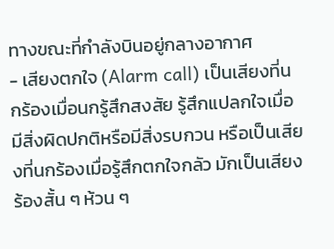ทางขณะที่กำลังบินอยู่กลางอากาศ
- เสียงตกใจ (Alarm call) เป็นเสียงที่นกร้องเมื่อนกรู้สึกสงสัย รู้สึกแปลกใจเมื่อมีสิ่งผิดปกติหรือมีสิ่งรบกวน หรือเป็นเสียงที่นกร้องเมื่อรู้สึกตกใจกลัว มักเป็นเสียงร้องสั้น ๆ ห้วน ๆ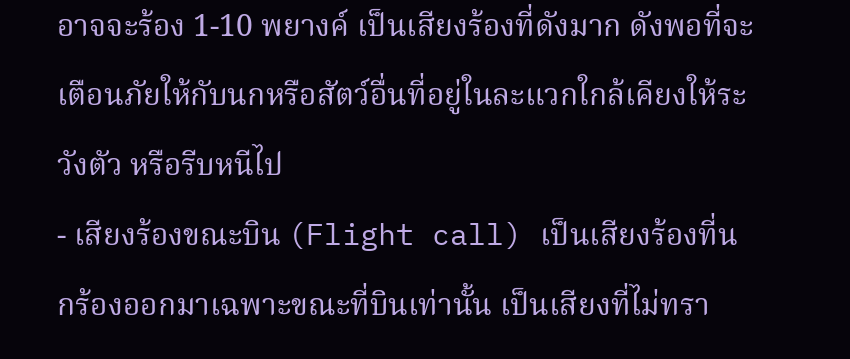อาจจะร้อง 1-10 พยางค์ เป็นเสียงร้องที่ดังมาก ดังพอที่จะเตือนภัยให้กับนกหรือสัตว์อื่นที่อยู่ในละแวกใกล้เคียงให้ระวังตัว หรือรีบหนีไป
- เสียงร้องขณะบิน (Flight call) เป็นเสียงร้องที่นกร้องออกมาเฉพาะขณะที่บินเท่านั้น เป็นเสียงที่ไม่ทรา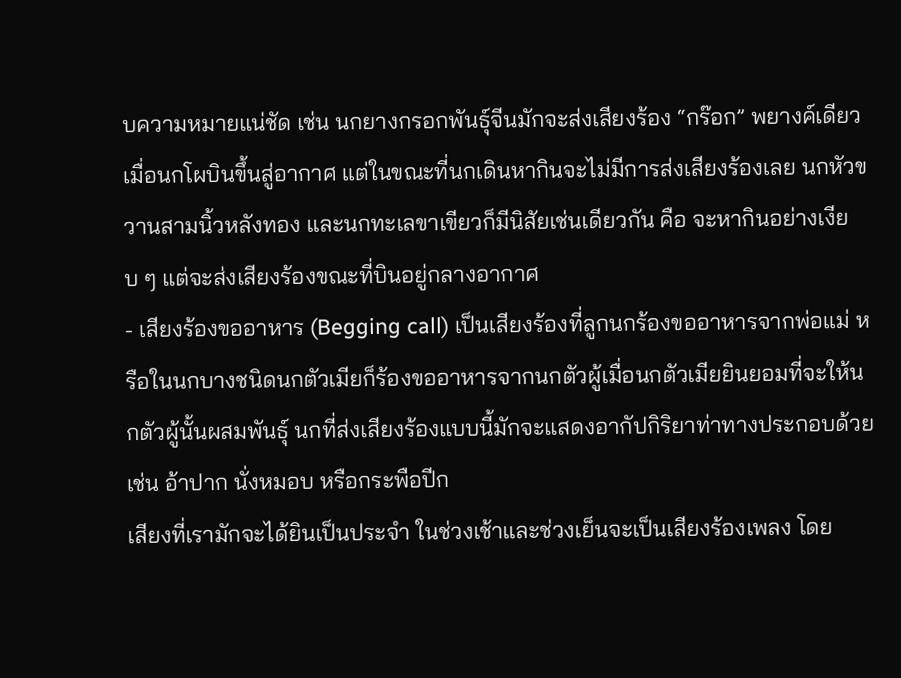บความหมายแน่ชัด เช่น นกยางกรอกพันธุ์จีนมักจะส่งเสียงร้อง “กร๊อก” พยางค์เดียวเมื่อนกโผบินขึ้นสู่อากาศ แต่ในขณะที่นกเดินหากินจะไม่มีการส่งเสียงร้องเลย นกหัวขวานสามนิ้วหลังทอง และนกทะเลขาเขียวก็มีนิสัยเช่นเดียวกัน คือ จะหากินอย่างเงียบ ๆ แต่จะส่งเสียงร้องขณะที่บินอยู่กลางอากาศ
- เสียงร้องขออาหาร (Begging call) เป็นเสียงร้องที่ลูกนกร้องขออาหารจากพ่อแม่ หรือในนกบางชนิดนกตัวเมียก็ร้องขออาหารจากนกตัวผู้เมื่อนกตัวเมียยินยอมที่จะให้นกตัวผู้นั้นผสมพันธุ์ นกที่ส่งเสียงร้องแบบนี้มักจะแสดงอากัปกิริยาท่าทางประกอบด้วย เช่น อ้าปาก นั่งหมอบ หรือกระพือปีก
เสียงที่เรามักจะได้ยินเป็นประจำ ในช่วงเช้าและช่วงเย็นจะเป็นเสียงร้องเพลง โดย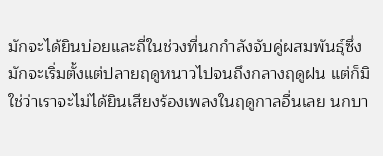มักจะได้ยินบ่อยและถี่ในช่วงที่นกกำลังจับคู่ผสมพันธุ์ซึ่งมักจะเริ่มตั้งแต่ปลายฤดูหนาวไปจนถึงกลางฤดูฝน แต่ก็มิใช่ว่าเราจะไม่ได้ยินเสียงร้องเพลงในฤดูกาลอื่นเลย นกบา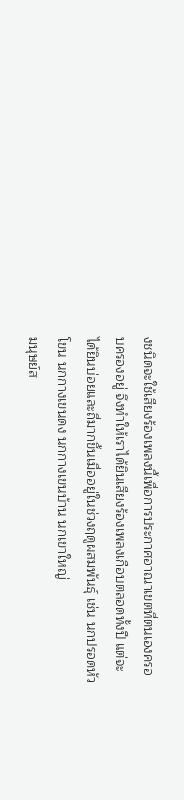งชนิดจะใช้เสียงร้องเพลงนี้เพื่อการประกาศอาณาเขตที่ตนเองครอบครองอยู่ จึงทำให้เราได้ยินเสียงร้องเพลงเกือบตลอดทั้งปี แต่จะได้ยินบ่อยและถี่มากขึ้นเมื่ออยู่ในช่วงฤดูผสมพันธุ์ เช่น นกปรอดหัวโขน นกกางเขนดง นกกางเขนบ้าน นกเขาใหญ่
มนุษย์ส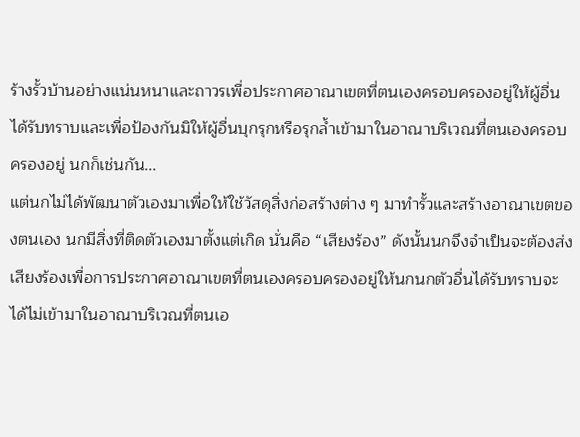ร้างรั้วบ้านอย่างแน่นหนาและถาวรเพื่อประกาศอาณาเขตที่ตนเองครอบครองอยู่ให้ผู้อื่นได้รับทราบและเพื่อป้องกันมิให้ผู้อื่นบุกรุกหรือรุกล้ำเข้ามาในอาณาบริเวณที่ตนเองครอบครองอยู่ นกก็เช่นกัน...
แต่นกไม่ได้พัฒนาตัวเองมาเพื่อให้ใช้วัสดุสิ่งก่อสร้างต่าง ๆ มาทำรั้วและสร้างอาณาเขตของตนเอง นกมีสิ่งที่ติดตัวเองมาตั้งแต่เกิด นั่นคือ “เสียงร้อง” ดังนั้นนกจึงจำเป็นจะต้องส่งเสียงร้องเพื่อการประกาศอาณาเขตที่ตนเองครอบครองอยู่ให้นกนกตัวอื่นได้รับทราบจะได้ไม่เข้ามาในอาณาบริเวณที่ตนเอ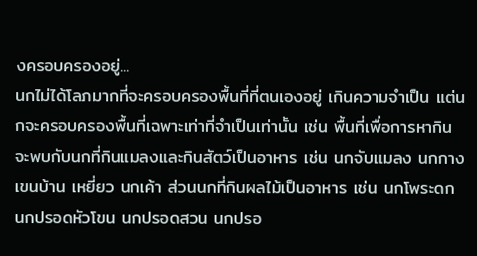งครอบครองอยู่...
นกไม่ได้โลภมากที่จะครอบครองพื้นที่ที่ตนเองอยู่ เกินความจำเป็น แต่นกจะครอบครองพื้นที่เฉพาะเท่าที่จำเป็นเท่านั้น เช่น พื้นที่เพื่อการหากิน จะพบกับนกที่กินแมลงและกินสัตว์เป็นอาหาร เช่น นกจับแมลง นกกางเขนบ้าน เหยี่ยว นกเค้า ส่วนนกที่กินผลไม้เป็นอาหาร เช่น นกโพระดก นกปรอดหัวโขน นกปรอดสวน นกปรอ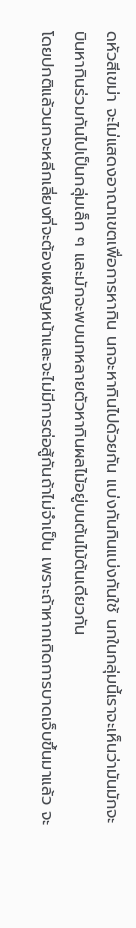ดหัวสีเขม่า จะไม่แสดงอาณาเขตเพื่อการหากิน นกจะหากินไปด้วยกัน แบ่งกันกินแบ่งกันใช้ นกในกลุ่มนี้เราจะเห็นว่ามันมักจะบินหากินร่วมกันไปเป็นกลุ่มเล็ก ๆ และมักจะพบนกหลายตัวหากินผลไม้อยู่บนต้นไม้ต้นเดียวกัน
โดยปกติแล้วนกจะหลีกเลี่ยงที่จะต้องเผชิญหน้าและจะไม่มีการต่อสู้กันถ้าไม่จำเป็น เพราะถ้าหากเกิดการบาดเจ็บขึ้นมาแล้ว จะ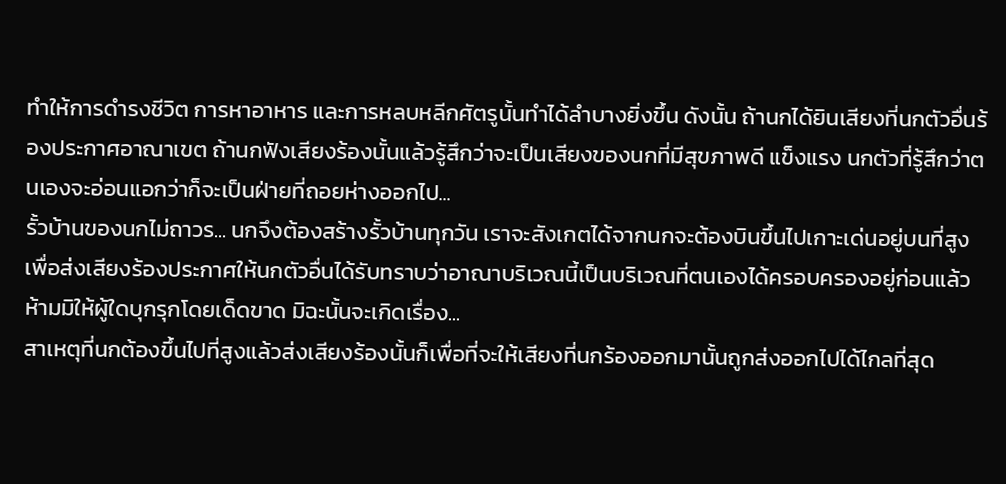ทำให้การดำรงชีวิต การหาอาหาร และการหลบหลีกศัตรูนั้นทำได้ลำบางยิ่งขึ้น ดังนั้น ถ้านกได้ยินเสียงที่นกตัวอื่นร้องประกาศอาณาเขต ถ้านกฟังเสียงร้องนั้นแล้วรู้สึกว่าจะเป็นเสียงของนกที่มีสุขภาพดี แข็งแรง นกตัวที่รู้สึกว่าตนเองจะอ่อนแอกว่าก็จะเป็นฝ่ายที่ถอยห่างออกไป...
รั้วบ้านของนกไม่ถาวร... นกจึงต้องสร้างรั้วบ้านทุกวัน เราจะสังเกตได้จากนกจะต้องบินขึ้นไปเกาะเด่นอยู่บนที่สูงเพื่อส่งเสียงร้องประกาศให้นกตัวอื่นได้รับทราบว่าอาณาบริเวณนี้เป็นบริเวณที่ตนเองได้ครอบครองอยู่ก่อนแล้ว ห้ามมิให้ผู้ใดบุกรุกโดยเด็ดขาด มิฉะนั้นจะเกิดเรื่อง...
สาเหตุที่นกต้องขึ้นไปที่สูงแล้วส่งเสียงร้องนั้นก็เพื่อที่จะให้เสียงที่นกร้องออกมานั้นถูกส่งออกไปได้ไกลที่สุด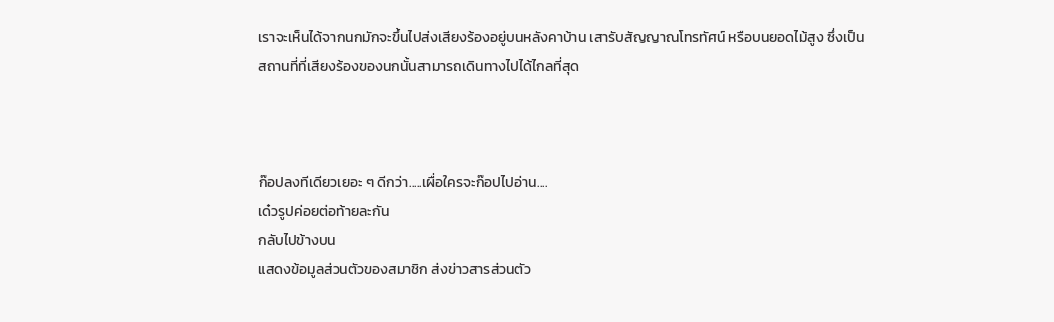เราจะเห็นได้จากนกมักจะขึ้นไปส่งเสียงร้องอยู่บนหลังคาบ้าน เสารับสัญญาณโทรทัศน์ หรือบนยอดไม้สูง ซึ่งเป็นสถานที่ที่เสียงร้องของนกนั้นสามารถเดินทางไปได้ไกลที่สุด



ก๊อปลงทีเดียวเยอะ ๆ ดีกว่า.....เผื่อใครจะก๊อปไปอ่าน....
เด๋วรูปค่อยต่อท้ายละกัน
กลับไปข้างบน
แสดงข้อมูลส่วนตัวของสมาชิก ส่งข่าวสารส่วนตัว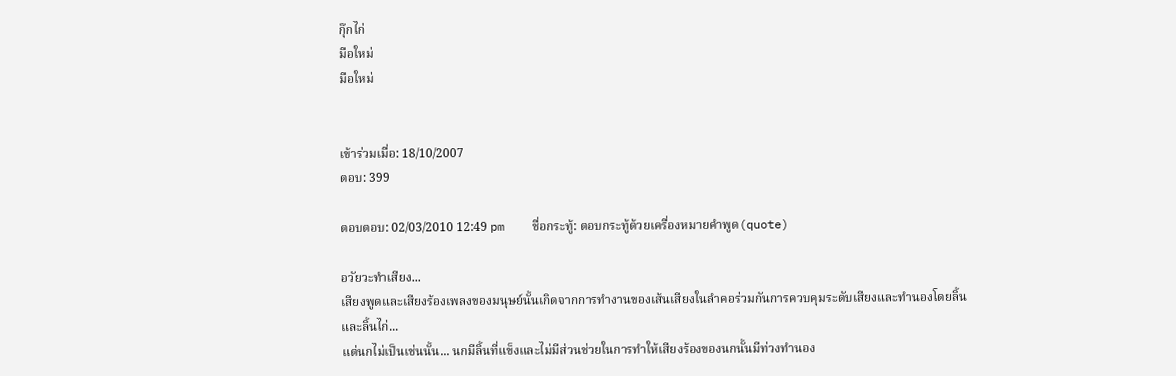กุ๊กไก่
มือใหม่
มือใหม่


เข้าร่วมเมื่อ: 18/10/2007
ตอบ: 399

ตอบตอบ: 02/03/2010 12:49 pm    ชื่อกระทู้: ตอบกระทู้ด้วยเครื่องหมายคำพูด(quote)

อวัยวะทำเสียง...
เสียงพูดและเสียงร้องเพลงของมนุษย์นั้นเกิดจากการทำงานของเส้นเสียงในลำคอร่วมกันการควบคุมระดับเสียงและทำนองโดยลิ้น และลิ้นไก่...
แต่นกไม่เป็นเช่นนั้น... นกมีลิ้นที่แข็งและไม่มีส่วนช่วยในการทำให้เสียงร้องของนกนั้นมีท่วงทำนอง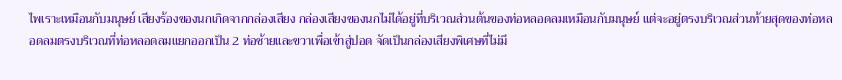ไพเราะเหมือนกับมนุษย์ เสียงร้องของนกเกิดจากกล่องเสียง กล่องเสียงของนกไม่ได้อยู่ที่บริเวณส่วนต้นของท่อหลอดลมเหมือนกับมนุษย์ แต่จะอยู่ตรงบริเวณส่วนท้ายสุดของท่อหลอดลมตรงบริเวณที่ท่อหลอดลมแยกออกเป็น 2 ท่อซ้ายและขวาเพื่อเข้าสู่ปอด จัดเป็นกล่องเสียงพิเศษที่ไม่มี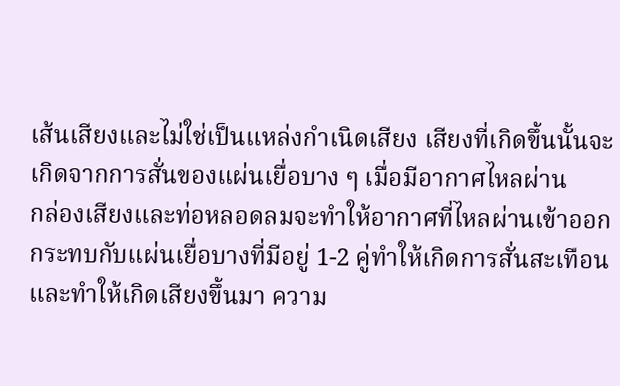เส้นเสียงและไม่ใช่เป็นแหล่งกำเนิดเสียง เสียงที่เกิดขึ้นนั้นจะเกิดจากการสั่นของแผ่นเยื่อบาง ๆ เมื่อมีอากาศไหลผ่าน
กล่องเสียงและท่อหลอดลมจะทำให้อากาศที่ไหลผ่านเข้าออกกระทบกับแผ่นเยื่อบางที่มีอยู่ 1-2 คู่ทำให้เกิดการสั่นสะเทือนและทำให้เกิดเสียงขึ้นมา ความ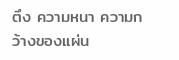ตึง ความหนา ความกว้างของแผ่น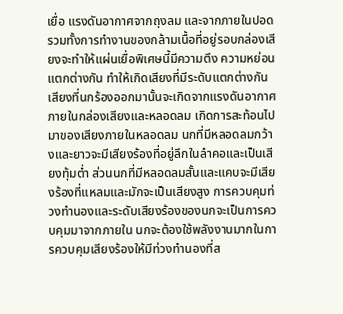เยื่อ แรงดันอากาศจากถุงลม และจากภายในปอด รวมทั้งการทำงานของกล้ามเนื้อที่อยู่รอบกล่องเสียงจะทำให้แผ่นเยื่อพิเศษนี้มีความตึง ความหย่อนแตกต่างกัน ทำให้เกิดเสียงที่มีระดับแตกต่างกัน
เสียงที่นกร้องออกมานั้นจะเกิดจากแรงดันอากาศภายในกล่องเสียงและหลอดลม เกิดการสะท้อนไปมาของเสียงภายในหลอดลม นกที่มีหลอดลมกว้างและยาวจะมีเสียงร้องที่อยู่ลึกในลำคอและเป็นเสียงทุ้มต่ำ ส่วนนกที่มีหลอดลมสั้นและแคบจะมีเสียงร้องที่แหลมและมักจะเป็นเสียงสูง การควบคุมท่วงทำนองและระดับเสียงร้องของนกจะเป็นการควบคุมมาจากภายใน นกจะต้องใช้พลังงานมากในการควบคุมเสียงร้องให้มีท่วงทำนองที่ส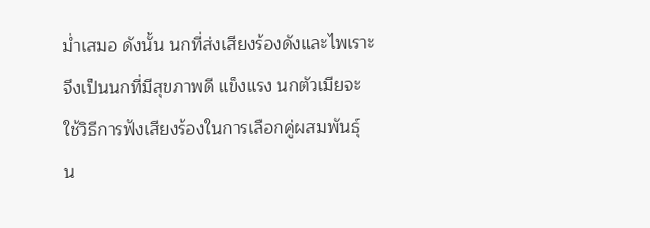ม่ำเสมอ ดังนั้น นกที่ส่งเสียงร้องดังและไพเราะจึงเป็นนกที่มีสุขภาพดี แข็งแรง นกตัวเมียจะใช้วิธีการฟังเสียงร้องในการเลือกคู่ผสมพันธุ์ น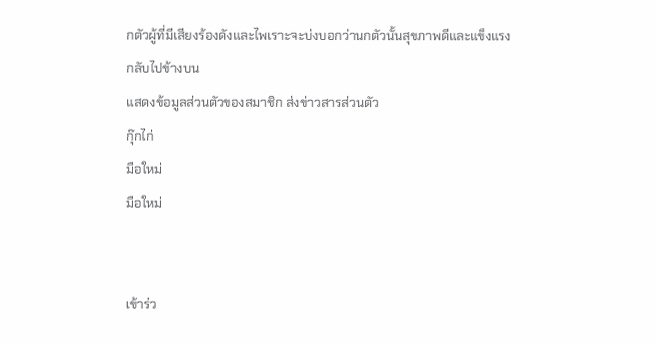กตัวผู้ที่มีเสียงร้องดังและไพเราะจะบ่งบอกว่านกตัวนั้นสุขภาพดีและแข็งแรง
กลับไปข้างบน
แสดงข้อมูลส่วนตัวของสมาชิก ส่งข่าวสารส่วนตัว
กุ๊กไก่
มือใหม่
มือใหม่


เข้าร่ว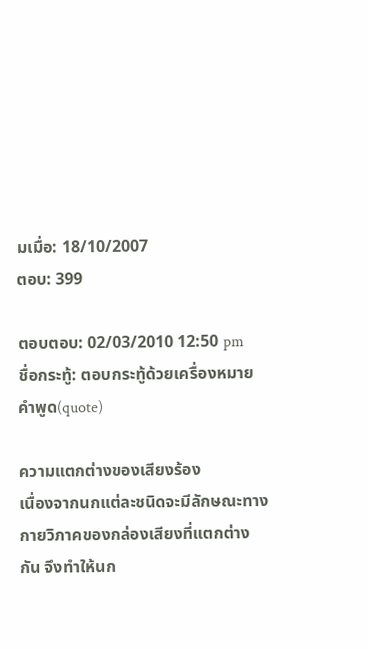มเมื่อ: 18/10/2007
ตอบ: 399

ตอบตอบ: 02/03/2010 12:50 pm    ชื่อกระทู้: ตอบกระทู้ด้วยเครื่องหมายคำพูด(quote)

ความแตกต่างของเสียงร้อง
เนื่องจากนกแต่ละชนิดจะมีลักษณะทางกายวิภาคของกล่องเสียงที่แตกต่างกัน จึงทำให้นก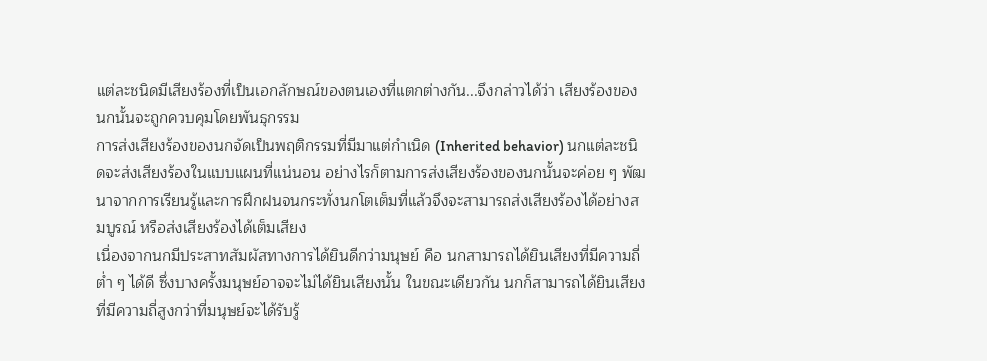แต่ละชนิดมีเสียงร้องที่เป็นเอกลักษณ์ของตนเองที่แตกต่างกัน...จึงกล่าวได้ว่า เสียงร้องของนกนั้นจะถูกควบคุมโดยพันธุกรรม
การส่งเสียงร้องของนกจัดเป็นพฤติกรรมที่มีมาแต่กำเนิด (Inherited behavior) นกแต่ละชนิดจะส่งเสียงร้องในแบบแผนที่แน่นอน อย่างไรก็ตามการส่งเสียงร้องของนกนั้นจะค่อย ๆ พัฒนาจากการเรียนรู้และการฝึกฝนจนกระทั่งนกโตเต็มที่แล้วจึงจะสามารถส่งเสียงร้องได้อย่างสมบูรณ์ หรือส่งเสียงร้องได้เต็มเสียง
เนื่องจากนกมีประสาทสัมผัสทางการได้ยินดีกว่ามนุษย์ คือ นกสามารถได้ยินเสียงที่มีความถี่ต่ำ ๆ ได้ดี ซึ่งบางครั้งมนุษย์อาจจะไม่ได้ยินเสียงนั้น ในขณะเดียวกัน นกก็สามารถได้ยินเสียงที่มีความถี่สูงกว่าที่มนุษย์จะได้รับรู้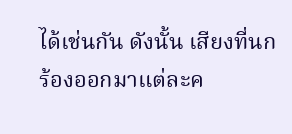ได้เช่นกัน ดังนั้น เสียงที่นกร้องออกมาแต่ละค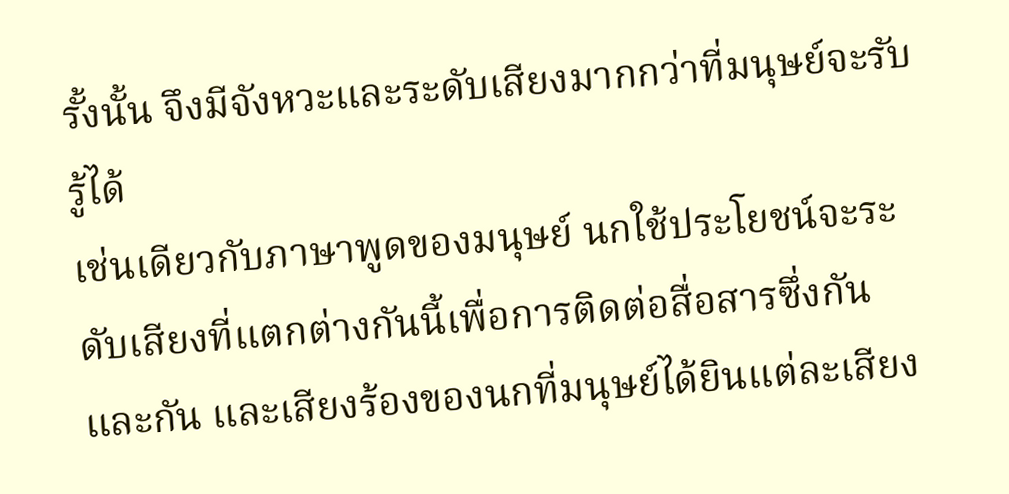รั้งนั้น จึงมีจังหวะและระดับเสียงมากกว่าที่มนุษย์จะรับรู้ได้
เช่นเดียวกับภาษาพูดของมนุษย์ นกใช้ประโยชน์จะระดับเสียงที่แตกต่างกันนี้เพื่อการติดต่อสื่อสารซึ่งกันและกัน และเสียงร้องของนกที่มนุษย์ได้ยินแต่ละเสียง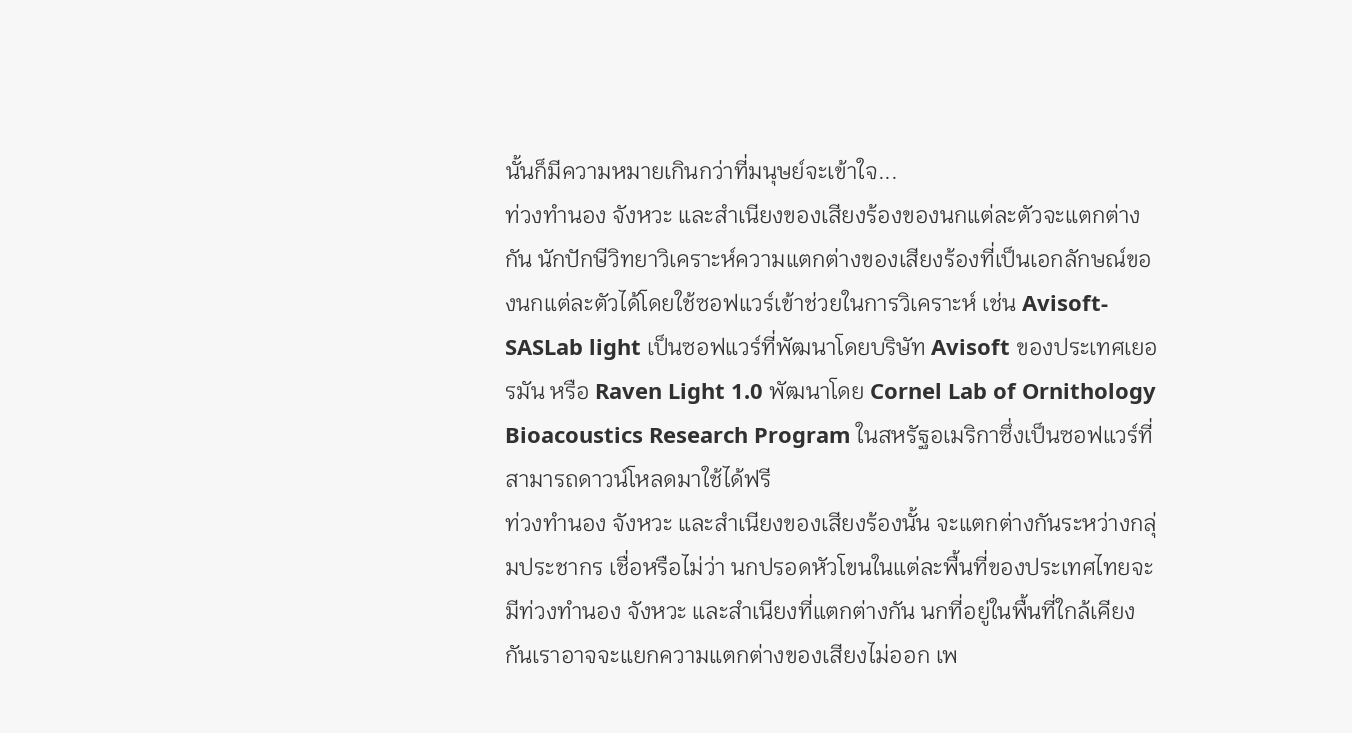นั้นก็มีความหมายเกินกว่าที่มนุษย์จะเข้าใจ...
ท่วงทำนอง จังหวะ และสำเนียงของเสียงร้องของนกแต่ละตัวจะแตกต่างกัน นักปักษีวิทยาวิเคราะห์ความแตกต่างของเสียงร้องที่เป็นเอกลักษณ์ของนกแต่ละตัวได้โดยใช้ซอฟแวร์เข้าช่วยในการวิเคราะห์ เช่น Avisoft-SASLab light เป็นซอฟแวร์ที่พัฒนาโดยบริษัท Avisoft ของประเทศเยอรมัน หรือ Raven Light 1.0 พัฒนาโดย Cornel Lab of Ornithology Bioacoustics Research Program ในสหรัฐอเมริกาซึ่งเป็นซอฟแวร์ที่สามารถดาวน์โหลดมาใช้ได้ฟรี
ท่วงทำนอง จังหวะ และสำเนียงของเสียงร้องนั้น จะแตกต่างกันระหว่างกลุ่มประชากร เชื่อหรือไม่ว่า นกปรอดหัวโขนในแต่ละพื้นที่ของประเทศไทยจะมีท่วงทำนอง จังหวะ และสำเนียงที่แตกต่างกัน นกที่อยู่ในพื้นที่ใกล้เคียงกันเราอาจจะแยกความแตกต่างของเสียงไม่ออก เพ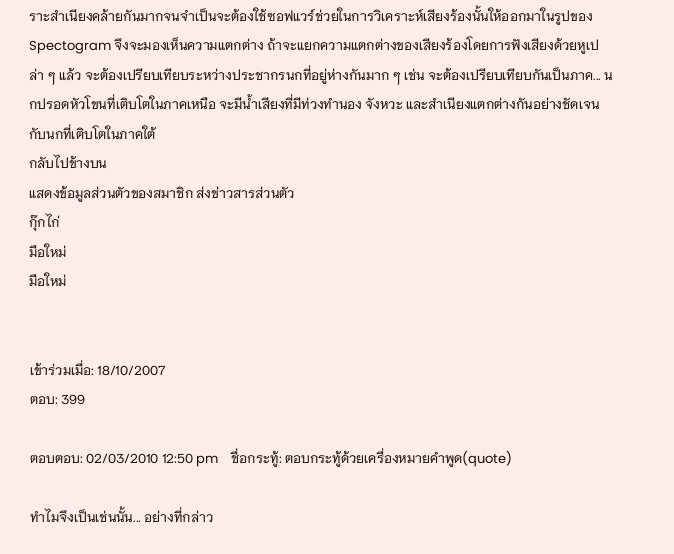ราะสำเนียงคล้ายกันมากจนจำเป็นจะต้องใช้ซอฟแวร์ช่วยในการวิเคราะห์เสียงร้องนั้นให้ออกมาในรูปของ Spectogram จึงจะมองเห็นความแตกต่าง ถ้าจะแยกความแตกต่างของเสียงร้องโดยการฟังเสียงด้วยหูเปล่า ๆ แล้ว จะต้องเปรียบเทียบระหว่างประชากรนกที่อยู่ห่างกันมาก ๆ เช่น จะต้องเปรียบเทียบกันเป็นภาค... นกปรอดหัวโขนที่เติบโตในภาคเหนือ จะมีน้ำเสียงที่มีท่วงทำนอง จังหวะ และสำเนียงแตกต่างกันอย่างชัดเจนกับนกที่เติบโตในภาคใต้
กลับไปข้างบน
แสดงข้อมูลส่วนตัวของสมาชิก ส่งข่าวสารส่วนตัว
กุ๊กไก่
มือใหม่
มือใหม่


เข้าร่วมเมื่อ: 18/10/2007
ตอบ: 399

ตอบตอบ: 02/03/2010 12:50 pm    ชื่อกระทู้: ตอบกระทู้ด้วยเครื่องหมายคำพูด(quote)

ทำไมจึงเป็นเช่นนั้น... อย่างที่กล่าว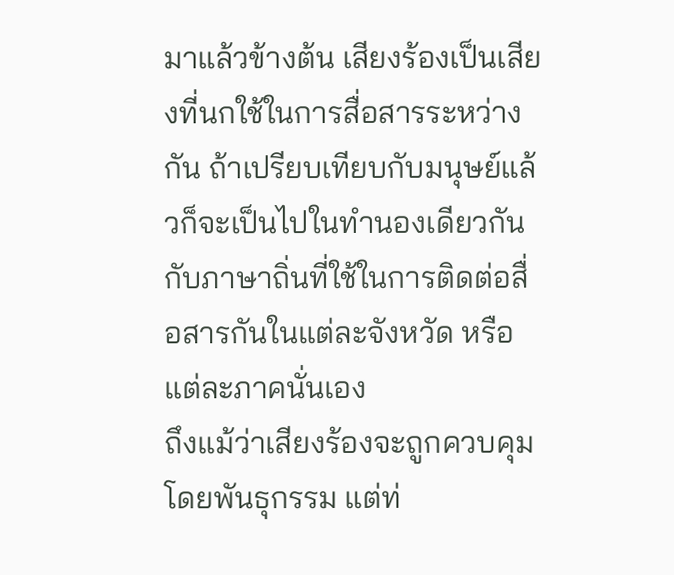มาแล้วข้างต้น เสียงร้องเป็นเสียงที่นกใช้ในการสื่อสารระหว่างกัน ถ้าเปรียบเทียบกับมนุษย์แล้วก็จะเป็นไปในทำนองเดียวกันกับภาษาถิ่นที่ใช้ในการติดต่อสื่อสารกันในแต่ละจังหวัด หรือแต่ละภาคนั่นเอง
ถึงแม้ว่าเสียงร้องจะถูกควบคุมโดยพันธุกรรม แต่ท่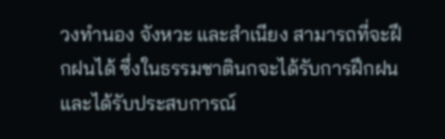วงทำนอง จังหวะ และสำเนียง สามารถที่จะฝึกฝนได้ ซึ่งในธรรมชาตินกจะได้รับการฝึกฝนและได้รับประสบการณ์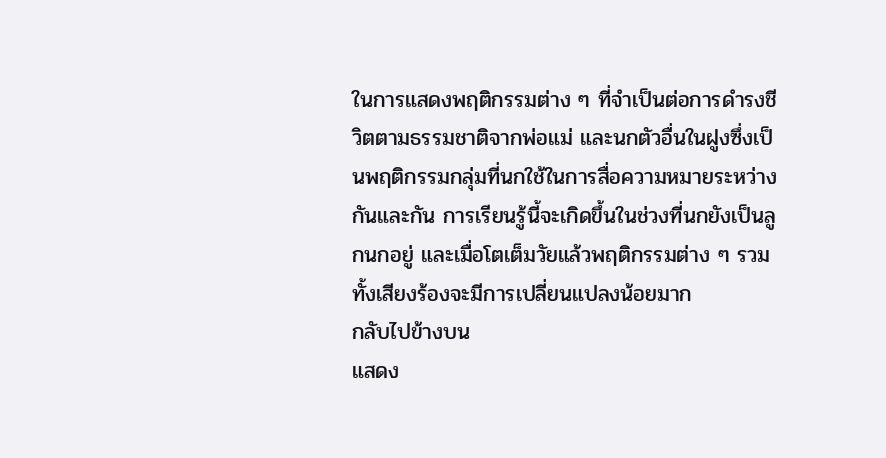ในการแสดงพฤติกรรมต่าง ๆ ที่จำเป็นต่อการดำรงชีวิตตามธรรมชาติจากพ่อแม่ และนกตัวอื่นในฝูงซึ่งเป็นพฤติกรรมกลุ่มที่นกใช้ในการสื่อความหมายระหว่างกันและกัน การเรียนรู้นี้จะเกิดขึ้นในช่วงที่นกยังเป็นลูกนกอยู่ และเมื่อโตเต็มวัยแล้วพฤติกรรมต่าง ๆ รวมทั้งเสียงร้องจะมีการเปลี่ยนแปลงน้อยมาก
กลับไปข้างบน
แสดง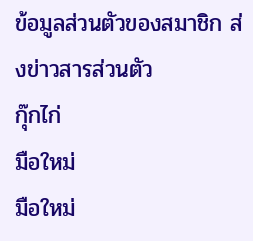ข้อมูลส่วนตัวของสมาชิก ส่งข่าวสารส่วนตัว
กุ๊กไก่
มือใหม่
มือใหม่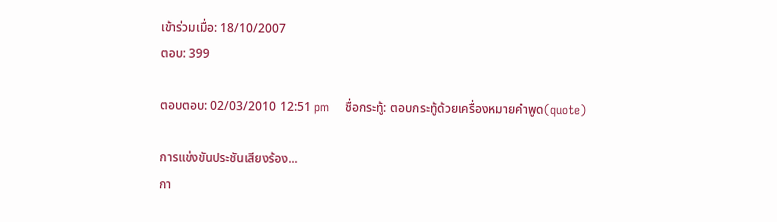เข้าร่วมเมื่อ: 18/10/2007
ตอบ: 399

ตอบตอบ: 02/03/2010 12:51 pm    ชื่อกระทู้: ตอบกระทู้ด้วยเครื่องหมายคำพูด(quote)

การแข่งขันประชันเสียงร้อง...
กา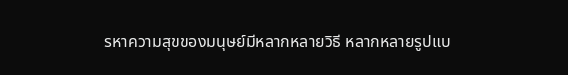รหาความสุขของมนุษย์มีหลากหลายวิธี หลากหลายรูปแบ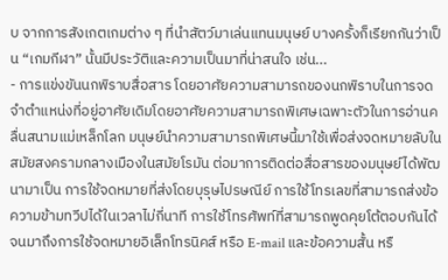บ จากการสังเกตเกมต่าง ๆ ที่นำสัตว์มาเล่นแทนมนุษย์ บางครั้งก็เรียกกันว่าเป็น “เกมกีฬา” นั้นมีประวัติและความเป็นมาที่น่าสนใจ เช่น...
- การแข่งขันนกพิราบสื่อสาร โดยอาศัยความสามารถของนกพิราบในการจดจำตำแหน่งที่อยู่อาศัยเดิมโดยอาศัยความสามารถพิเศษเฉพาะตัวในการอ่านคลื่นสนามแม่เหล็กโลก มนุษย์นำความสามารถพิเศษนี้มาใช้เพื่อส่งจดหมายลับในสมัยสงครามกลางเมืองในสมัยโรมัน ต่อมาการติดต่อสื่อสารของมนุษย์ได้พัฒนามาเป็น การใช้จดหมายที่ส่งโดยบุรุษไปรษณีย์ การใช้โทรเลขที่สามารถส่งข้อความข้ามทวีปได้ในเวลาไม่กี่นาที การใช้โทรศัพท์ที่สามารถพูดคุยโต้ตอบกันได้ จนมาถึงการใช้จดหมายอิเล็กโทรนิคส์ หรือ E-mail และข้อความสั้น หรื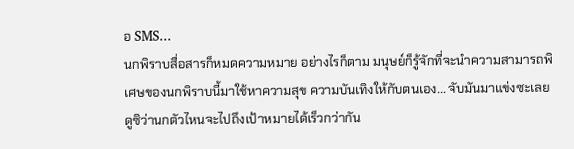อ SMS...
นกพิราบสื่อสารก็หมดความหมาย อย่างไรก็ตาม มนุษย์ก็รู้จักที่จะนำความสามารถพิเศษของนกพิราบนี้มาใช้หาความสุข ความบันเทิงให้กับตนเอง... จับมันมาแข่งซะเลย ดูซิว่านกตัวไหนจะไปถึงเป้าหมายได้เร็วกว่ากัน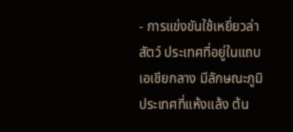- การแข่งขันใช้เหยี่ยวล่าสัตว์ ประเทศที่อยู่ในแถบเอเชียกลาง มีลักษณะภูมิประเทศที่แห้งแล้ง ต้น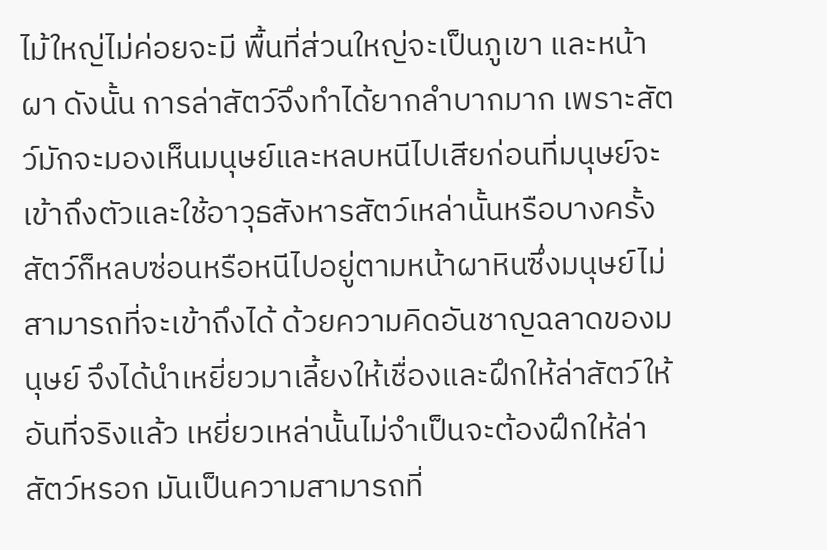ไม้ใหญ่ไม่ค่อยจะมี พื้นที่ส่วนใหญ่จะเป็นภูเขา และหน้าผา ดังนั้น การล่าสัตว์จึงทำได้ยากลำบากมาก เพราะสัตว์มักจะมองเห็นมนุษย์และหลบหนีไปเสียก่อนที่มนุษย์จะเข้าถึงตัวและใช้อาวุธสังหารสัตว์เหล่านั้นหรือบางครั้งสัตว์ก็หลบซ่อนหรือหนีไปอยู่ตามหน้าผาหินซึ่งมนุษย์ไม่สามารถที่จะเข้าถึงได้ ด้วยความคิดอันชาญฉลาดของมนุษย์ จึงได้นำเหยี่ยวมาเลี้ยงให้เชื่องและฝึกให้ล่าสัตว์ให้ อันที่จริงแล้ว เหยี่ยวเหล่านั้นไม่จำเป็นจะต้องฝึกให้ล่าสัตว์หรอก มันเป็นความสามารถที่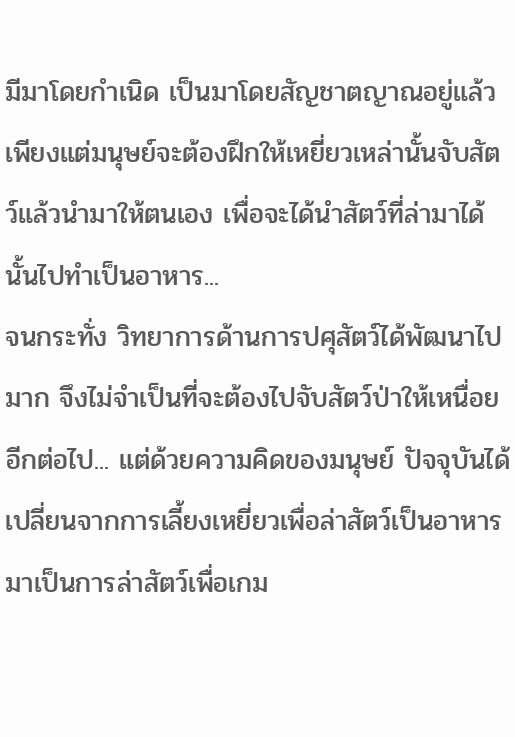มีมาโดยกำเนิด เป็นมาโดยสัญชาตญาณอยู่แล้ว เพียงแต่มนุษย์จะต้องฝึกให้เหยี่ยวเหล่านั้นจับสัตว์แล้วนำมาให้ตนเอง เพื่อจะได้นำสัตว์ที่ล่ามาได้นั้นไปทำเป็นอาหาร...
จนกระทั่ง วิทยาการด้านการปศุสัตว์ได้พัฒนาไปมาก จึงไม่จำเป็นที่จะต้องไปจับสัตว์ป่าให้เหนื่อยอีกต่อไป... แต่ด้วยความคิดของมนุษย์ ปัจจุบันได้เปลี่ยนจากการเลี้ยงเหยี่ยวเพื่อล่าสัตว์เป็นอาหาร มาเป็นการล่าสัตว์เพื่อเกม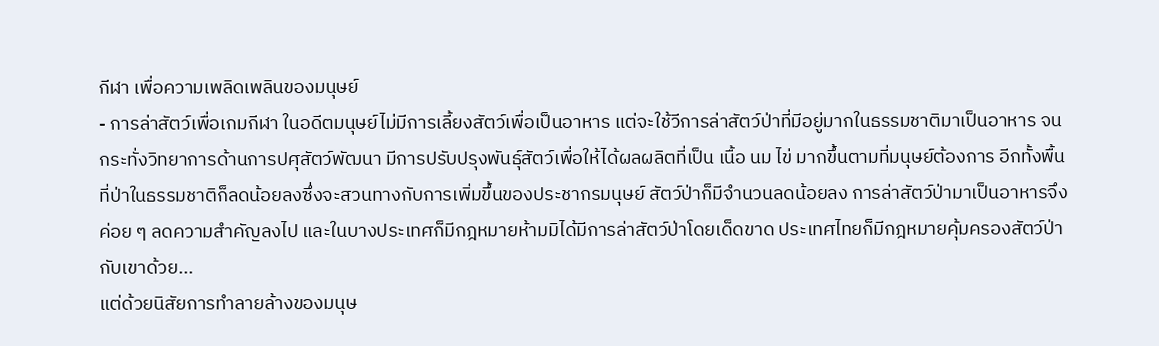กีฬา เพื่อความเพลิดเพลินของมนุษย์
- การล่าสัตว์เพื่อเกมกีฬา ในอดีตมนุษย์ไม่มีการเลี้ยงสัตว์เพื่อเป็นอาหาร แต่จะใช้วีการล่าสัตว์ป่าที่มีอยู่มากในธรรมชาติมาเป็นอาหาร จนกระทั่งวิทยาการด้านการปศุสัตว์พัฒนา มีการปรับปรุงพันธุ์สัตว์เพื่อให้ได้ผลผลิตที่เป็น เนื้อ นม ไข่ มากขึ้นตามที่มนุษย์ต้องการ อีกทั้งพื้นที่ป่าในธรรมชาติก็ลดน้อยลงซึ่งจะสวนทางกับการเพิ่มขึ้นของประชากรมนุษย์ สัตว์ป่าก็มีจำนวนลดน้อยลง การล่าสัตว์ป่ามาเป็นอาหารจึงค่อย ๆ ลดความสำคัญลงไป และในบางประเทศก็มีกฎหมายห้ามมิได้มีการล่าสัตว์ป่าโดยเด็ดขาด ประเทศไทยก็มีกฎหมายคุ้มครองสัตว์ป่ากับเขาด้วย...
แต่ด้วยนิสัยการทำลายล้างของมนุษ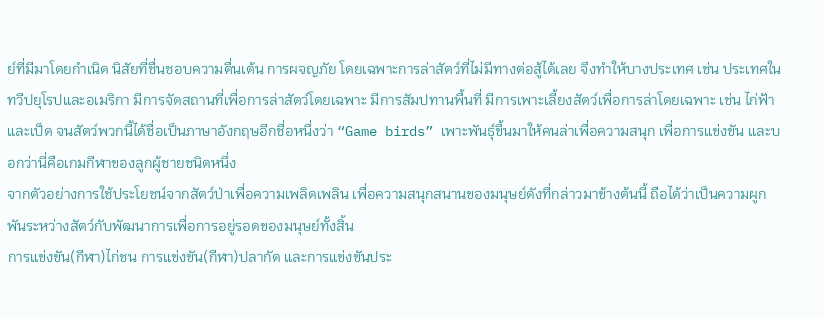ย์ที่มีมาโดยกำเนิด นิสัยที่ชื่นชอบความตื่นเต้น การผจญภัย โดยเฉพาะการล่าสัตว์ที่ไม่มีทางต่อสู้ได้เลย จึงทำให้บางประเทศ เช่น ประเทศในทวีปยุโรปและอเมริกา มีการจัดสถานที่เพื่อการล่าสัตว์โดยเฉพาะ มีการสัมปทานพื้นที่ มีการเพาะเลี้ยงสัตว์เพื่อการล่าโดยเฉพาะ เช่น ไก่ฟ้าและเป็ด จนสัตว์พวกนี้ได้ชื่อเป็นภาษาอังกฤษอีกชื่อหนึ่งว่า “Game birds” เพาะพันธุ์ขึ้นมาให้คนล่าเพื่อความสนุก เพื่อการแข่งขัน และบอกว่านี่คือเกมกีฬาของลูกผู้ชายชนิดหนึ่ง
จากตัวอย่างการใช้ประโยชน์จากสัตว์ป่าเพื่อความเพลิดเพลิน เพื่อความสนุกสนานของมนุษย์ดังที่กล่าวมาข้างต้นนี้ ถือได้ว่าเป็นความผูกพันระหว่างสัตว์กับพัฒนาการเพื่อการอยู่รอดของมนุษย์ทั้งสิ้น
การแข่งขัน(กีฬา)ไก่ชน การแข่งขัน(กีฬา)ปลากัด และการแข่งขันประ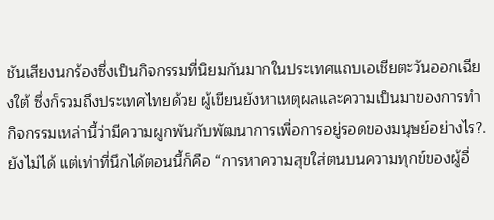ชันเสียงนกร้องซึ่งเป็นกิจกรรมที่นิยมกันมากในประเทศแถบเอเชียตะวันออกเฉียงใต้ ซึ่งก็รวมถึงประเทศไทยด้วย ผู้เขียนยังหาเหตุผลและความเป็นมาของการทำกิจกรรมเหล่านี้ว่ามีความผูกพันกับพัฒนาการเพื่อการอยู่รอดของมนุษย์อย่างไร?. ยังไม่ได้ แต่เท่าที่นึกได้ตอนนี้ก็คือ “การหาความสุขใส่ตนบนความทุกข์ของผู้อื่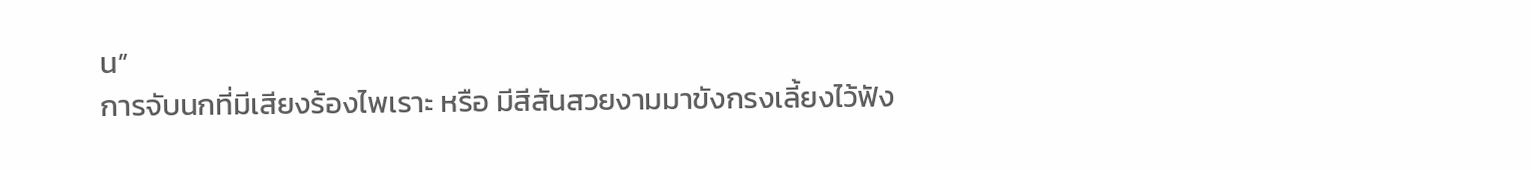น”
การจับนกที่มีเสียงร้องไพเราะ หรือ มีสีสันสวยงามมาขังกรงเลี้ยงไว้ฟัง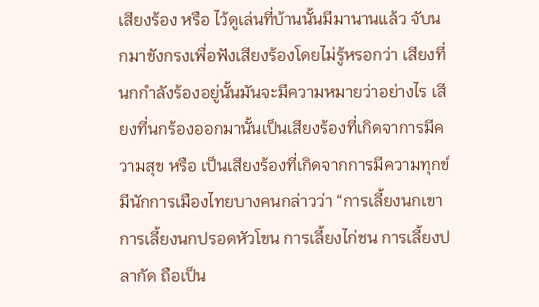เสียงร้อง หรือ ไว้ดูเล่นที่บ้านนั้นมีมานานแล้ว จับนกมาขังกรงเพื่อฟังเสียงร้องโดยไม่รู้หรอกว่า เสียงที่นกกำลังร้องอยู่นั้นมันจะมีความหมายว่าอย่างไร เสียงที่นกร้องออกมานั้นเป็นเสียงร้องที่เกิดจาการมีความสุข หรือ เป็นเสียงร้องที่เกิดจากการมีความทุกข์ มีนักการเมืองไทยบางคนกล่าวว่า “การเลี้ยงนกเขา การเลี้ยงนกปรอดหัวโขน การเลี้ยงไก่ชน การเลี้ยงปลากัด ถือเป็น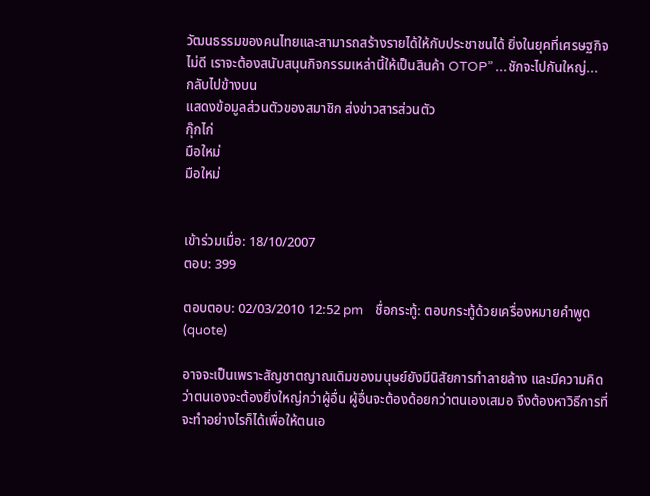วัฒนธรรมของคนไทยและสามารถสร้างรายได้ให้กับประชาชนได้ ยิ่งในยุคที่เศรษฐกิจไม่ดี เราจะต้องสนับสนุนกิจกรรมเหล่านี้ให้เป็นสินค้า OTOP” ...ชักจะไปกันใหญ่...
กลับไปข้างบน
แสดงข้อมูลส่วนตัวของสมาชิก ส่งข่าวสารส่วนตัว
กุ๊กไก่
มือใหม่
มือใหม่


เข้าร่วมเมื่อ: 18/10/2007
ตอบ: 399

ตอบตอบ: 02/03/2010 12:52 pm    ชื่อกระทู้: ตอบกระทู้ด้วยเครื่องหมายคำพูด(quote)

อาจจะเป็นเพราะสัญชาตญาณเดิมของมนุษย์ยังมีนิสัยการทำลายล้าง และมีความคิดว่าตนเองจะต้องยิ่งใหญ่กว่าผู้อื่น ผู้อื่นจะต้องด้อยกว่าตนเองเสมอ จึงต้องหาวิธีการที่จะทำอย่างไรก็ได้เพื่อให้ตนเอ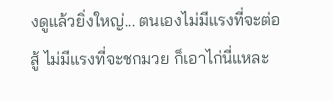งดูแล้วยิ่งใหญ่... ตนเองไม่มีแรงที่จะต่อสู้ ไม่มีแรงที่จะชกมวย ก็เอาไก่นี่แหละ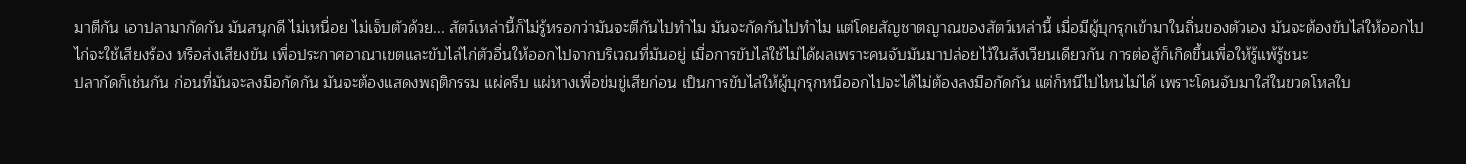มาตีกัน เอาปลามากัดกัน มันสนุกดี ไม่เหนื่อย ไม่เจ็บตัวด้วย... สัตว์เหล่านี้ก็ไม่รู้หรอกว่ามันจะตีกันไปทำไม มันจะกัดกันไปทำไม แต่โดยสัญชาตญาณของสัตว์เหล่านี้ เมื่อมีผู้บุกรุกเข้ามาในถิ่นของตัวเอง มันจะต้องขับไล่ให้ออกไป
ไก่จะใช้เสียงร้อง หรือส่งเสียงขัน เพื่อประกาศอาณาเขตและขับไล่ไก่ตัวอื่นให้ออกไปจากบริเวณที่มันอยู่ เมื่อการขับไล่ใช้ไม่ได้ผลเพราะคนจับมันมาปล่อยไว้ในสังเวียนเดียวกัน การต่อสู้ก็เกิดขึ้นเพื่อให้รู้แพ้รู้ชนะ
ปลากัดก็เช่นกัน ก่อนที่มันจะลงมือกัดกัน มันจะต้องแสดงพฤติกรรม แผ่ครีบ แผ่หางเพื่อข่มขู่เสียก่อน เป็นการขับไล่ให้ผู้บุกรุกหนีออกไปจะได้ไม่ต้องลงมือกัดกัน แต่ก็หนีไปไหนไม่ได้ เพราะโดนจับมาใส่ในขวดโหลใบ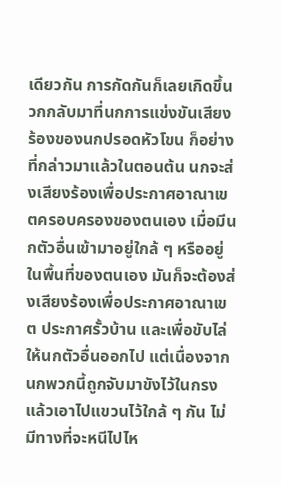เดียวกัน การกัดกันก็เลยเกิดขึ้น
วกกลับมาที่นกการแข่งขันเสียงร้องของนกปรอดหัวโขน ก็อย่างที่กล่าวมาแล้วในตอนต้น นกจะส่งเสียงร้องเพื่อประกาศอาณาเขตครอบครองของตนเอง เมื่อมีนกตัวอื่นเข้ามาอยู่ใกล้ ๆ หรืออยู่ในพื้นที่ของตนเอง มันก็จะต้องส่งเสียงร้องเพื่อประกาศอาณาเขต ประกาศรั้วบ้าน และเพื่อขับไล่ให้นกตัวอื่นออกไป แต่เนื่องจากนกพวกนี้ถูกจับมาขังไว้ในกรงแล้วเอาไปแขวนไว้ใกล้ ๆ กัน ไม่มีทางที่จะหนีไปไห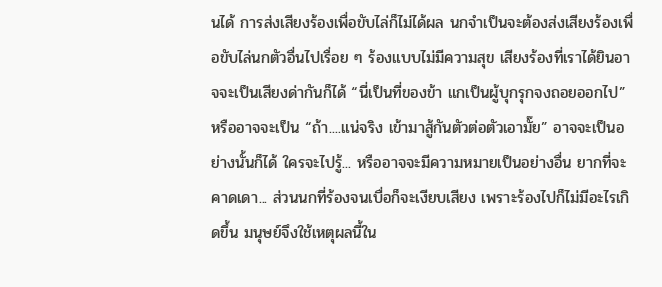นได้ การส่งเสียงร้องเพื่อขับไล่ก็ไม่ได้ผล นกจำเป็นจะต้องส่งเสียงร้องเพื่อขับไล่นกตัวอื่นไปเรื่อย ๆ ร้องแบบไม่มีความสุข เสียงร้องที่เราได้ยินอาจจะเป็นเสียงด่ากันก็ได้ “นี่เป็นที่ของข้า แกเป็นผู้บุกรุกจงถอยออกไป” หรืออาจจะเป็น “ถ้า....แน่จริง เข้ามาสู้กันตัวต่อตัวเอามั๊ย” อาจจะเป็นอย่างนั้นก็ได้ ใครจะไปรู้... หรืออาจจะมีความหมายเป็นอย่างอื่น ยากที่จะคาดเดา... ส่วนนกที่ร้องจนเบื่อก็จะเงียบเสียง เพราะร้องไปก็ไม่มีอะไรเกิดขึ้น มนุษย์จึงใช้เหตุผลนี้ใน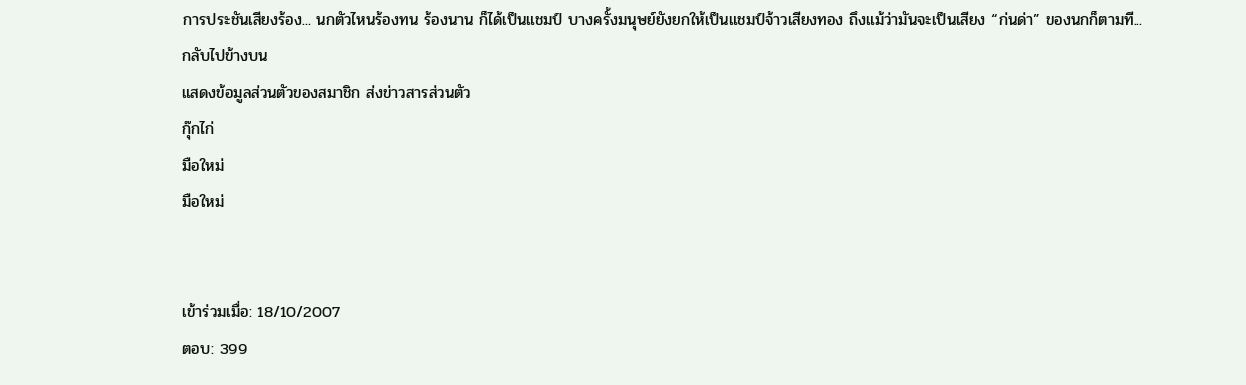การประชันเสียงร้อง... นกตัวไหนร้องทน ร้องนาน ก็ได้เป็นแชมป์ บางครั้งมนุษย์ยังยกให้เป็นแชมป์จ้าวเสียงทอง ถึงแม้ว่ามันจะเป็นเสียง “ก่นด่า” ของนกก็ตามที...
กลับไปข้างบน
แสดงข้อมูลส่วนตัวของสมาชิก ส่งข่าวสารส่วนตัว
กุ๊กไก่
มือใหม่
มือใหม่


เข้าร่วมเมื่อ: 18/10/2007
ตอบ: 399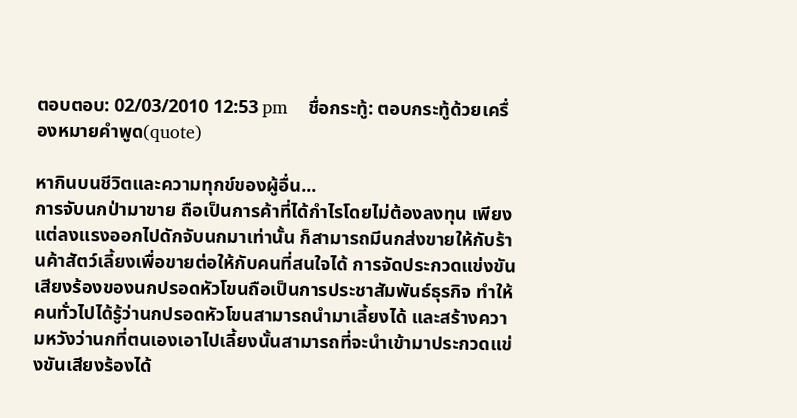ตอบตอบ: 02/03/2010 12:53 pm    ชื่อกระทู้: ตอบกระทู้ด้วยเครื่องหมายคำพูด(quote)

หากินบนชีวิตและความทุกข์ของผู้อื่น...
การจับนกป่ามาขาย ถือเป็นการค้าที่ได้กำไรโดยไม่ต้องลงทุน เพียงแต่ลงแรงออกไปดักจับนกมาเท่านั้น ก็สามารถมีนกส่งขายให้กับร้านค้าสัตว์เลี้ยงเพื่อขายต่อให้กับคนที่สนใจได้ การจัดประกวดแข่งขันเสียงร้องของนกปรอดหัวโขนถือเป็นการประชาสัมพันธ์ธุรกิจ ทำให้คนทั่วไปได้รู้ว่านกปรอดหัวโขนสามารถนำมาเลี้ยงได้ และสร้างความหวังว่านกที่ตนเองเอาไปเลี้ยงนั้นสามารถที่จะนำเข้ามาประกวดแข่งขันเสียงร้องได้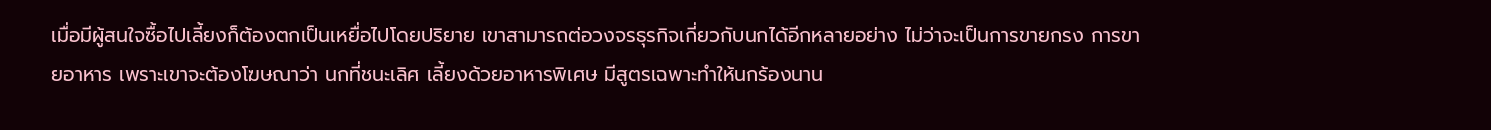เมื่อมีผู้สนใจซื้อไปเลี้ยงก็ต้องตกเป็นเหยื่อไปโดยปริยาย เขาสามารถต่อวงจรธุรกิจเกี่ยวกับนกได้อีกหลายอย่าง ไม่ว่าจะเป็นการขายกรง การขายอาหาร เพราะเขาจะต้องโฆษณาว่า นกที่ชนะเลิศ เลี้ยงด้วยอาหารพิเศษ มีสูตรเฉพาะทำให้นกร้องนาน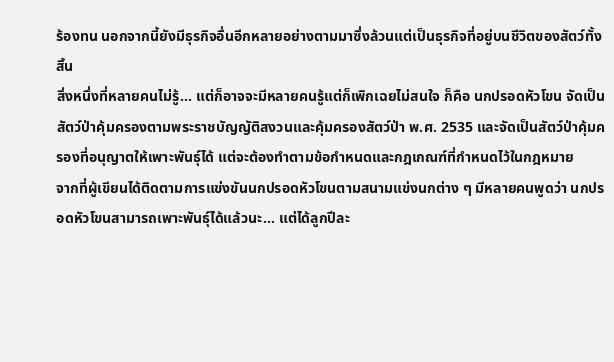ร้องทน นอกจากนี้ยังมีธุรกิจอื่นอีกหลายอย่างตามมาซึ่งล้วนแต่เป็นธุรกิจที่อยู่บนชีวิตของสัตว์ทั้งสิ้น
สิ่งหนึ่งที่หลายคนไม่รู้... แต่ก็อาจจะมีหลายคนรู้แต่ก็เพิกเฉยไม่สนใจ ก็คือ นกปรอดหัวโขน จัดเป็นสัตว์ป่าคุ้มครองตามพระราชบัญญัติสงวนและคุ้มครองสัตว์ป่า พ.ศ. 2535 และจัดเป็นสัตว์ป่าคุ้มครองที่อนุญาตให้เพาะพันธุ์ได้ แต่จะต้องทำตามข้อกำหนดและกฎเกณฑ์ที่กำหนดไว้ในกฎหมาย
จากที่ผู้เขียนได้ติดตามการแข่งขันนกปรอดหัวโขนตามสนามแข่งนกต่าง ๆ มีหลายคนพูดว่า นกปรอดหัวโขนสามารถเพาะพันธุ์ได้แล้วนะ... แต่ได้ลูกปีละ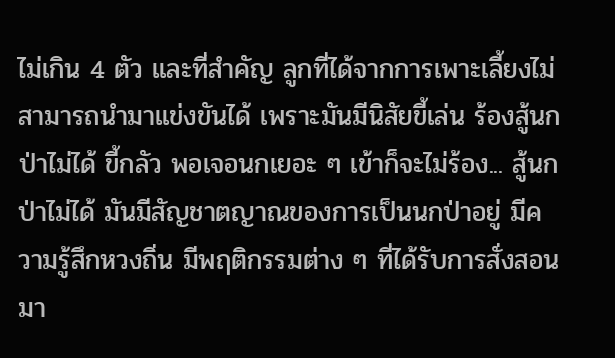ไม่เกิน 4 ตัว และที่สำคัญ ลูกที่ได้จากการเพาะเลี้ยงไม่สามารถนำมาแข่งขันได้ เพราะมันมีนิสัยขี้เล่น ร้องสู้นกป่าไม่ได้ ขี้กลัว พอเจอนกเยอะ ๆ เข้าก็จะไม่ร้อง... สู้นกป่าไม่ได้ มันมีสัญชาตญาณของการเป็นนกป่าอยู่ มีความรู้สึกหวงถิ่น มีพฤติกรรมต่าง ๆ ที่ได้รับการสั่งสอนมา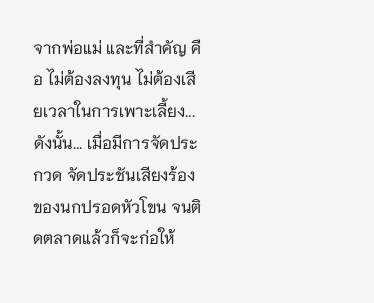จากพ่อแม่ และที่สำคัญ คือ ไม่ต้องลงทุน ไม่ต้องเสียเวลาในการเพาะเลี้ยง...
ดังนั้น... เมื่อมีการจัดประกวด จัดประชันเสียงร้องของนกปรอดหัวโขน จนติดตลาดแล้วก็จะก่อให้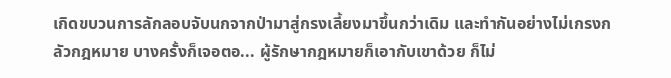เกิดขบวนการลักลอบจับนกจากป่ามาสู่กรงเลี้ยงมาขึ้นกว่าเดิม และทำกันอย่างไม่เกรงกลัวกฎหมาย บางครั้งก็เจอตอ... ผู้รักษากฎหมายก็เอากับเขาด้วย ก็ไม่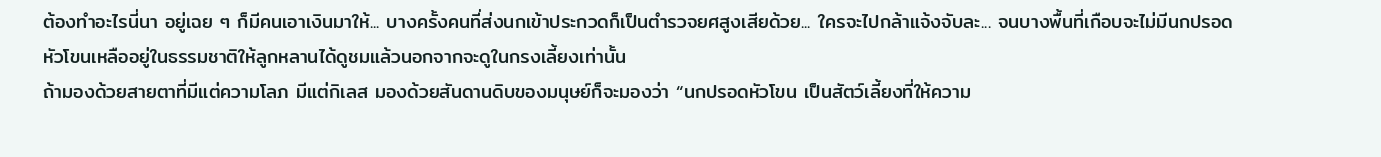ต้องทำอะไรนี่นา อยู่เฉย ๆ ก็มีคนเอาเงินมาให้... บางครั้งคนที่ส่งนกเข้าประกวดก็เป็นตำรวจยศสูงเสียด้วย... ใครจะไปกล้าแจ้งจับละ... จนบางพื้นที่เกือบจะไม่มีนกปรอดหัวโขนเหลืออยู่ในธรรมชาติให้ลูกหลานได้ดูชมแล้วนอกจากจะดูในกรงเลี้ยงเท่านั้น
ถ้ามองด้วยสายตาที่มีแต่ความโลภ มีแต่กิเลส มองด้วยสันดานดิบของมนุษย์ก็จะมองว่า “นกปรอดหัวโขน เป็นสัตว์เลี้ยงที่ให้ความ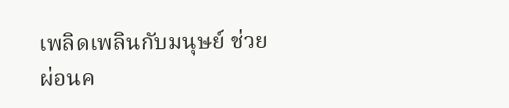เพลิดเพลินกับมนุษย์ ช่วยผ่อนค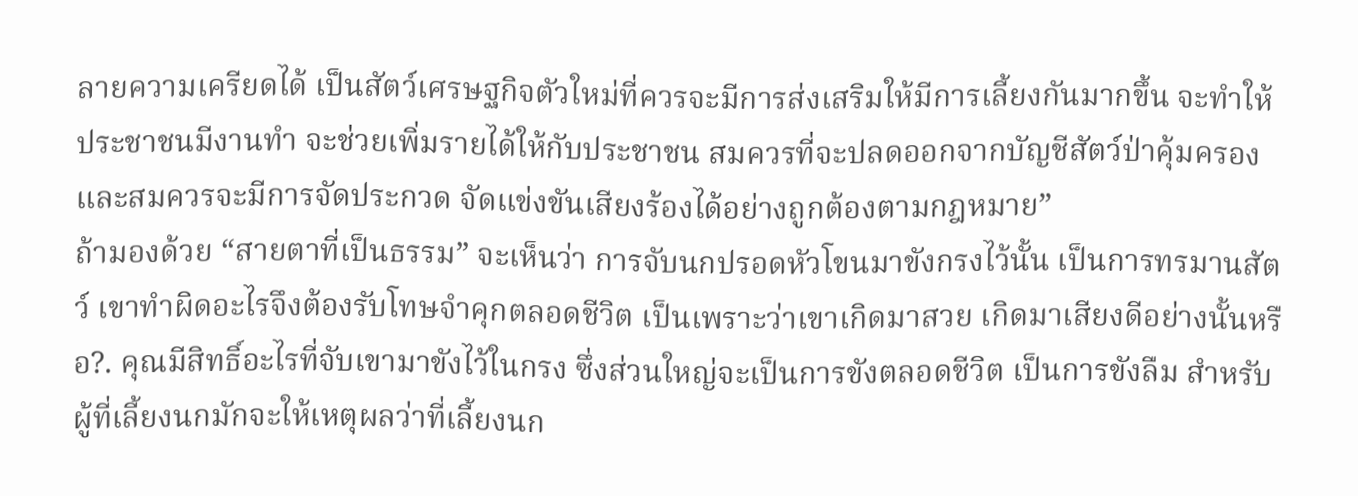ลายความเครียดได้ เป็นสัตว์เศรษฐกิจตัวใหม่ที่ควรจะมีการส่งเสริมให้มีการเลี้ยงกันมากขึ้น จะทำให้ประชาชนมีงานทำ จะช่วยเพิ่มรายได้ให้กับประชาชน สมควรที่จะปลดออกจากบัญชีสัตว์ป่าคุ้มครอง และสมควรจะมีการจัดประกวด จัดแข่งขันเสียงร้องได้อย่างถูกต้องตามกฎหมาย”
ถ้ามองด้วย “สายตาที่เป็นธรรม” จะเห็นว่า การจับนกปรอดหัวโขนมาขังกรงไว้นั้น เป็นการทรมานสัตว์ เขาทำผิดอะไรจึงต้องรับโทษจำคุกตลอดชีวิต เป็นเพราะว่าเขาเกิดมาสวย เกิดมาเสียงดีอย่างนั้นหรือ?. คุณมีสิทธิ์อะไรที่จับเขามาขังไว้ในกรง ซึ่งส่วนใหญ่จะเป็นการขังตลอดชีวิต เป็นการขังลืม สำหรับผู้ที่เลี้ยงนกมักจะให้เหตุผลว่าที่เลี้ยงนก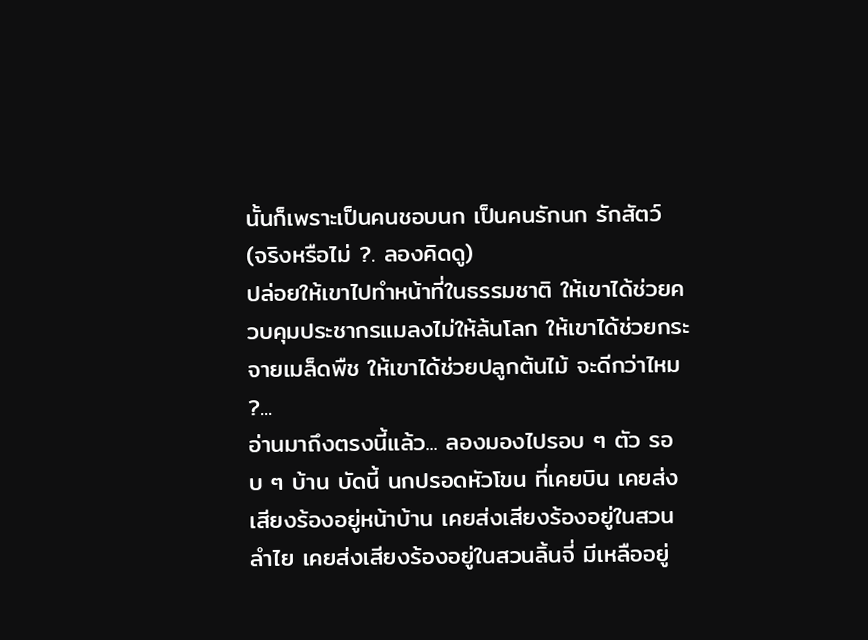นั้นก็เพราะเป็นคนชอบนก เป็นคนรักนก รักสัตว์ (จริงหรือไม่ ?. ลองคิดดู)
ปล่อยให้เขาไปทำหน้าที่ในธรรมชาติ ให้เขาได้ช่วยควบคุมประชากรแมลงไม่ให้ล้นโลก ให้เขาได้ช่วยกระจายเมล็ดพืช ให้เขาได้ช่วยปลูกต้นไม้ จะดีกว่าไหม ?...
อ่านมาถึงตรงนี้แล้ว... ลองมองไปรอบ ๆ ตัว รอบ ๆ บ้าน บัดนี้ นกปรอดหัวโขน ที่เคยบิน เคยส่งเสียงร้องอยู่หน้าบ้าน เคยส่งเสียงร้องอยู่ในสวนลำไย เคยส่งเสียงร้องอยู่ในสวนลิ้นจี่ มีเหลืออยู่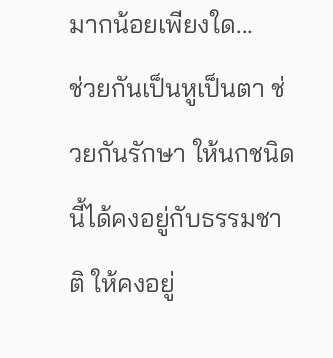มากน้อยเพียงใด...
ช่วยกันเป็นหูเป็นตา ช่วยกันรักษา ให้นกชนิดนี้ได้คงอยู่กับธรรมชาติ ให้คงอยู่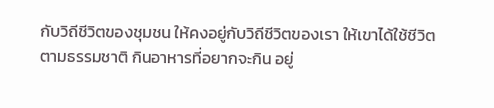กับวิถีชีวิตของชุมชน ให้คงอยู่กับวิถีชีวิตของเรา ให้เขาได้ใช้ชีวิตตามธรรมชาติ กินอาหารที่อยากจะกิน อยู่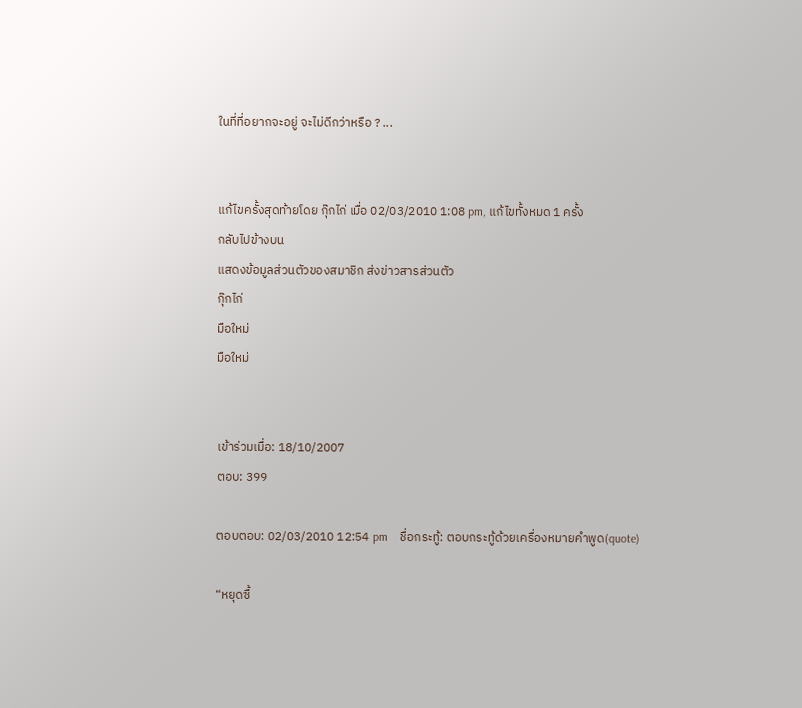ในที่ที่อยากจะอยู่ จะไม่ดีกว่าหรือ ? ...


แก้ไขครั้งสุดท้ายโดย กุ๊กไก่ เมื่อ 02/03/2010 1:08 pm, แก้ไขทั้งหมด 1 ครั้ง
กลับไปข้างบน
แสดงข้อมูลส่วนตัวของสมาชิก ส่งข่าวสารส่วนตัว
กุ๊กไก่
มือใหม่
มือใหม่


เข้าร่วมเมื่อ: 18/10/2007
ตอบ: 399

ตอบตอบ: 02/03/2010 12:54 pm    ชื่อกระทู้: ตอบกระทู้ด้วยเครื่องหมายคำพูด(quote)

“หยุดซื้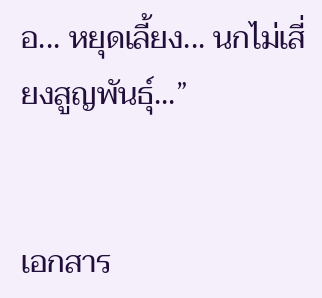อ... หยุดเลี้ยง... นกไม่เสี่ยงสูญพันธุ์...”


เอกสาร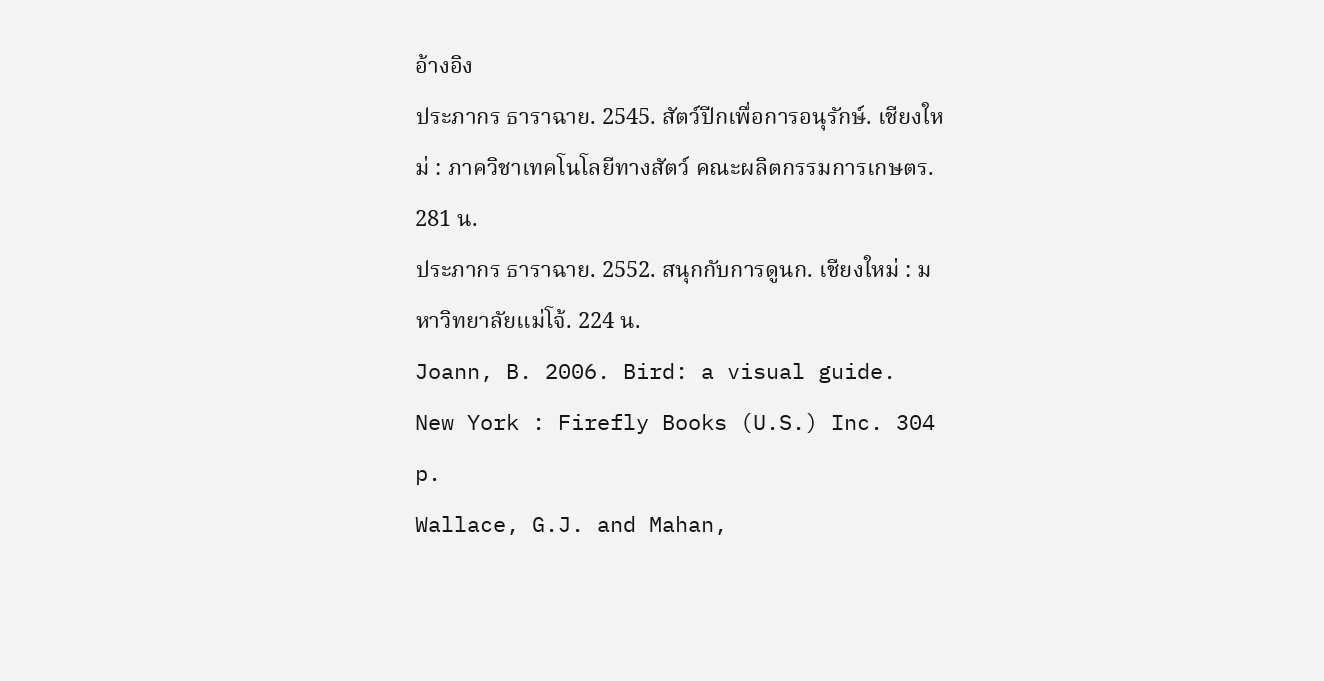อ้างอิง
ประภากร ธาราฉาย. 2545. สัตว์ปีกเพื่อการอนุรักษ์. เชียงใหม่ : ภาควิชาเทคโนโลยีทางสัตว์ คณะผลิตกรรมการเกษตร. 281 น.
ประภากร ธาราฉาย. 2552. สนุกกับการดูนก. เชียงใหม่ : มหาวิทยาลัยแม่โจ้. 224 น.
Joann, B. 2006. Bird: a visual guide. New York : Firefly Books (U.S.) Inc. 304 p.
Wallace, G.J. and Mahan,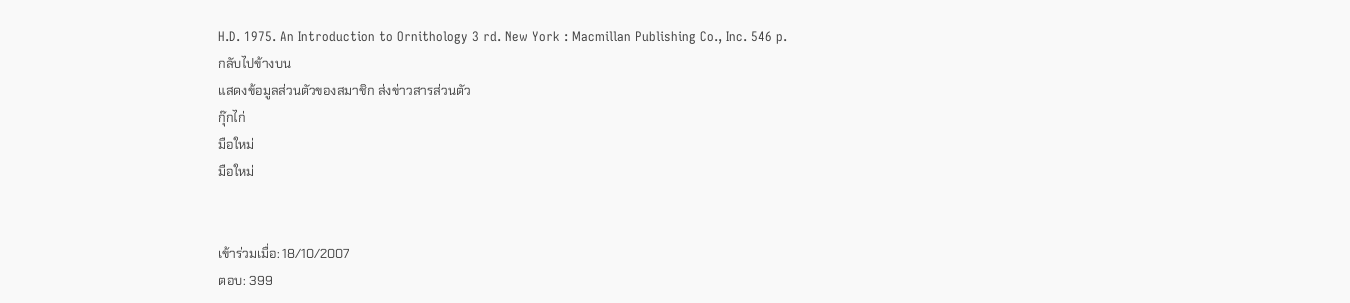H.D. 1975. An Introduction to Ornithology 3 rd. New York : Macmillan Publishing Co., Inc. 546 p.
กลับไปข้างบน
แสดงข้อมูลส่วนตัวของสมาชิก ส่งข่าวสารส่วนตัว
กุ๊กไก่
มือใหม่
มือใหม่


เข้าร่วมเมื่อ: 18/10/2007
ตอบ: 399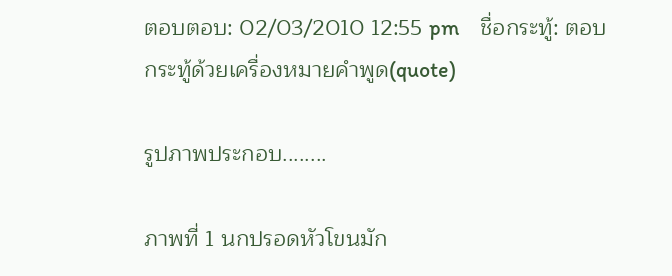ตอบตอบ: 02/03/2010 12:55 pm    ชื่อกระทู้: ตอบกระทู้ด้วยเครื่องหมายคำพูด(quote)

รูปภาพประกอบ........

ภาพที่ 1 นกปรอดหัวโขนมัก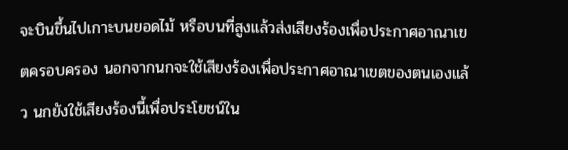จะบินขึ้นไปเกาะบนยอดไม้ หรือบนที่สูงแล้วส่งเสียงร้องเพื่อประกาศอาณาเขตครอบครอง นอกจากนกจะใช้เสียงร้องเพื่อประกาศอาณาเขตของตนเองแล้ว นกยังใช้เสียงร้องนี้เพื่อประโยชน์ใน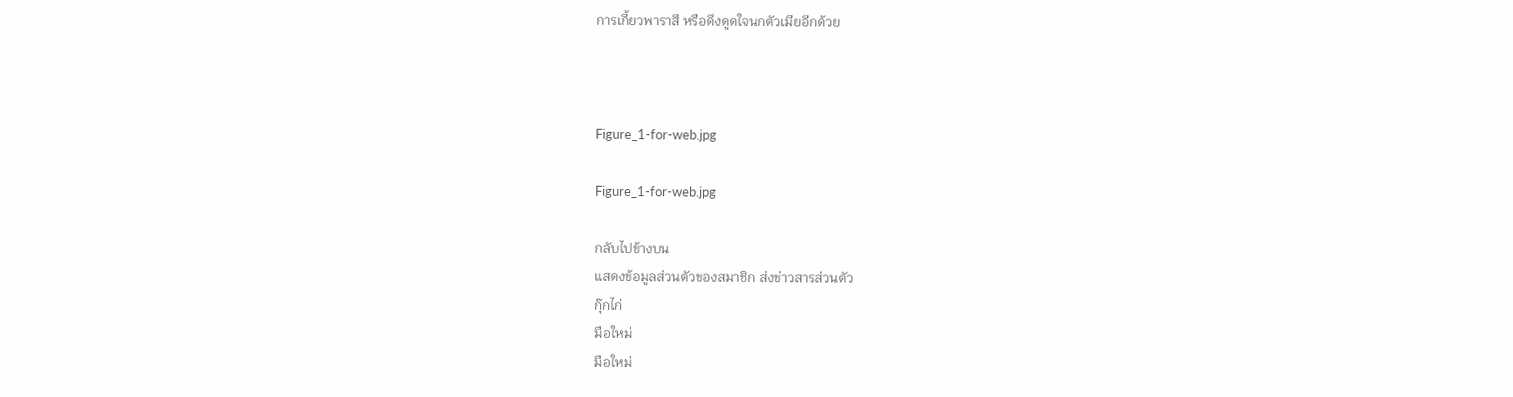การเกี้ยวพาราสี หรือดึงดูดใจนกตัวเมียอีกด้วย



Figure_1-for-web.jpg

Figure_1-for-web.jpg

กลับไปข้างบน
แสดงข้อมูลส่วนตัวของสมาชิก ส่งข่าวสารส่วนตัว
กุ๊กไก่
มือใหม่
มือใหม่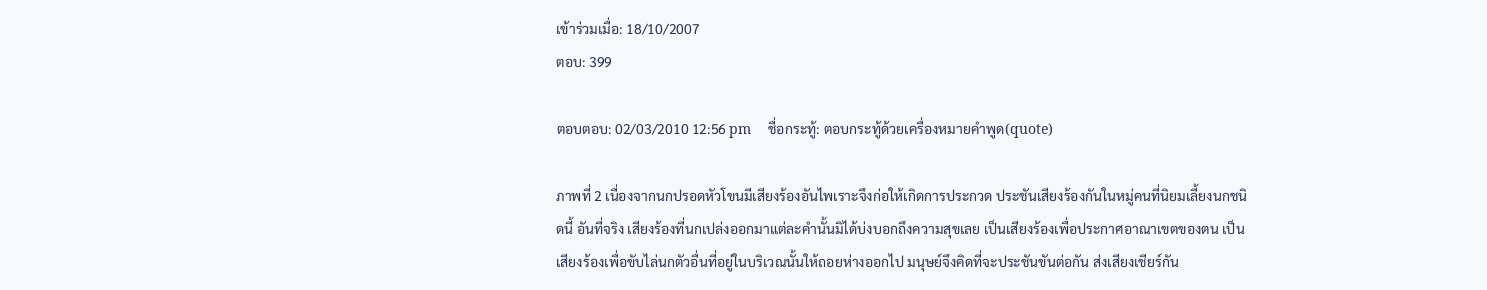เข้าร่วมเมื่อ: 18/10/2007
ตอบ: 399

ตอบตอบ: 02/03/2010 12:56 pm    ชื่อกระทู้: ตอบกระทู้ด้วยเครื่องหมายคำพูด(quote)

ภาพที่ 2 เนื่องจากนกปรอดหัวโขนมีเสียงร้องอันไพเราะจึงก่อให้เกิดการประกวด ประชันเสียงร้องกันในหมู่คนที่นิยมเลี้ยงนกชนิดนี้ อันที่จริง เสียงร้องที่นกเปล่งออกมาแต่ละคำนั้นมิได้บ่งบอกถึงความสุขเลย เป็นเสียงร้องเพื่อประกาศอาณาเขตของตน เป็นเสียงร้องเพื่อขับไล่นกตัวอื่นที่อยู่ในบริเวณนั้นให้ถอยห่างออกไป มนุษย์จึงคิดที่จะประชันขันต่อกัน ส่งเสียงเชียร์กัน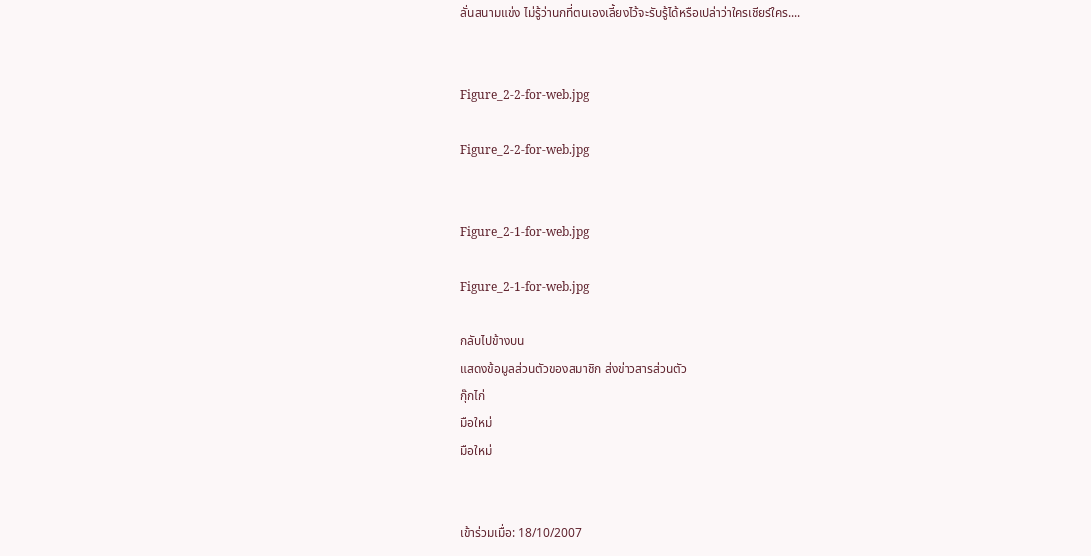ลั่นสนามแข่ง ไม่รู้ว่านกที่ตนเองเลี้ยงไว้จะรับรู้ได้หรือเปล่าว่าใครเชียร์ใคร....


Figure_2-2-for-web.jpg

Figure_2-2-for-web.jpg


Figure_2-1-for-web.jpg

Figure_2-1-for-web.jpg

กลับไปข้างบน
แสดงข้อมูลส่วนตัวของสมาชิก ส่งข่าวสารส่วนตัว
กุ๊กไก่
มือใหม่
มือใหม่


เข้าร่วมเมื่อ: 18/10/2007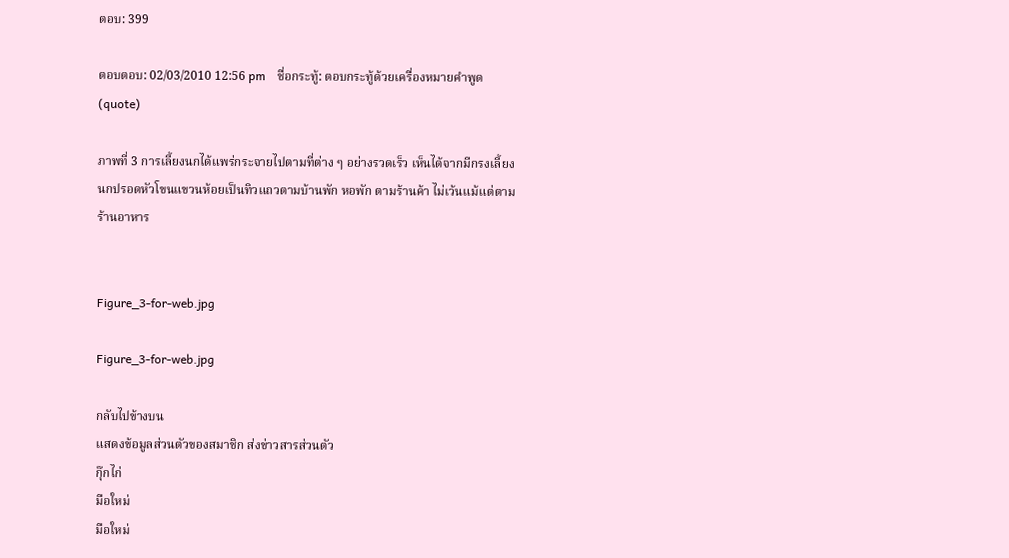ตอบ: 399

ตอบตอบ: 02/03/2010 12:56 pm    ชื่อกระทู้: ตอบกระทู้ด้วยเครื่องหมายคำพูด(quote)

ภาพที่ 3 การเลี้ยงนกได้แพร่กระจายไปตามที่ต่าง ๆ อย่างรวดเร็ว เห็นได้จากมีกรงเลี้ยงนกปรอดหัวโขนแขวนห้อยเป็นทิวแถวตามบ้านพัก หอพัก ตามร้านค้า ไม่เว้นแม้แต่ตามร้านอาหาร


Figure_3-for-web.jpg

Figure_3-for-web.jpg

กลับไปข้างบน
แสดงข้อมูลส่วนตัวของสมาชิก ส่งข่าวสารส่วนตัว
กุ๊กไก่
มือใหม่
มือใหม่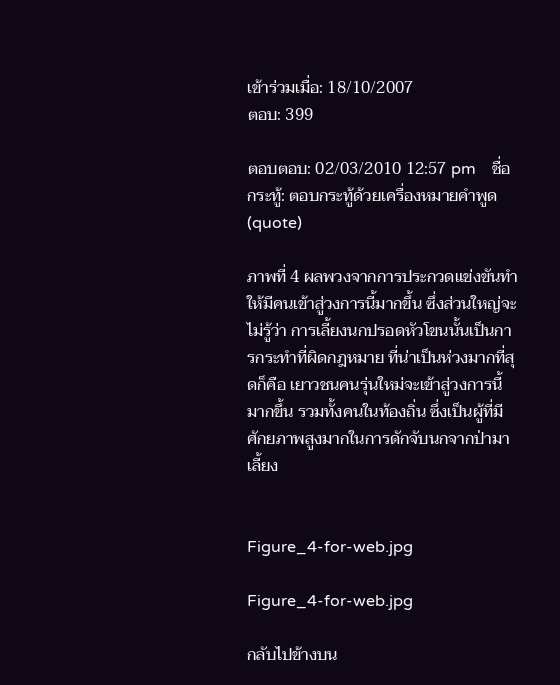เข้าร่วมเมื่อ: 18/10/2007
ตอบ: 399

ตอบตอบ: 02/03/2010 12:57 pm    ชื่อกระทู้: ตอบกระทู้ด้วยเครื่องหมายคำพูด(quote)

ภาพที่ 4 ผลพวงจากการประกวดแข่งขันทำให้มีคนเข้าสู่วงการนี้มากขึ้น ซึ่งส่วนใหญ่จะไม่รู้ว่า การเลี้ยงนกปรอดหัวโขนนั้นเป็นการกระทำที่ผิดกฎหมาย ที่น่าเป็นห่วงมากที่สุดก็คือ เยาวชนคนรุ่นใหม่จะเข้าสู่วงการนี้มากขึ้น รวมทั้งคนในท้องถิ่น ซึ่งเป็นผู้ที่มีศักยภาพสูงมากในการดักจับนกจากป่ามาเลี้ยง


Figure_4-for-web.jpg

Figure_4-for-web.jpg

กลับไปข้างบน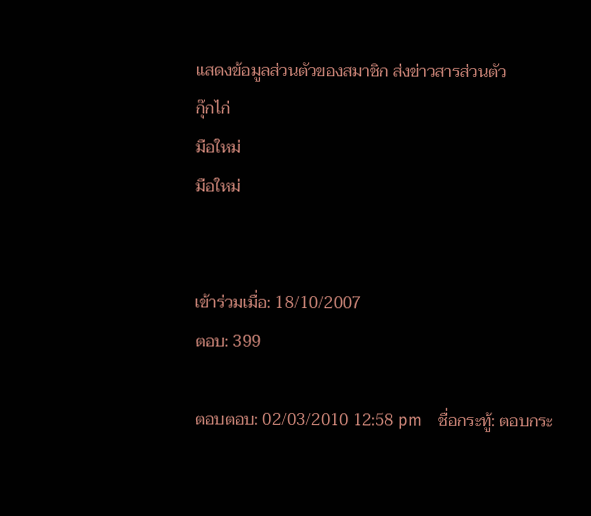แสดงข้อมูลส่วนตัวของสมาชิก ส่งข่าวสารส่วนตัว
กุ๊กไก่
มือใหม่
มือใหม่


เข้าร่วมเมื่อ: 18/10/2007
ตอบ: 399

ตอบตอบ: 02/03/2010 12:58 pm    ชื่อกระทู้: ตอบกระ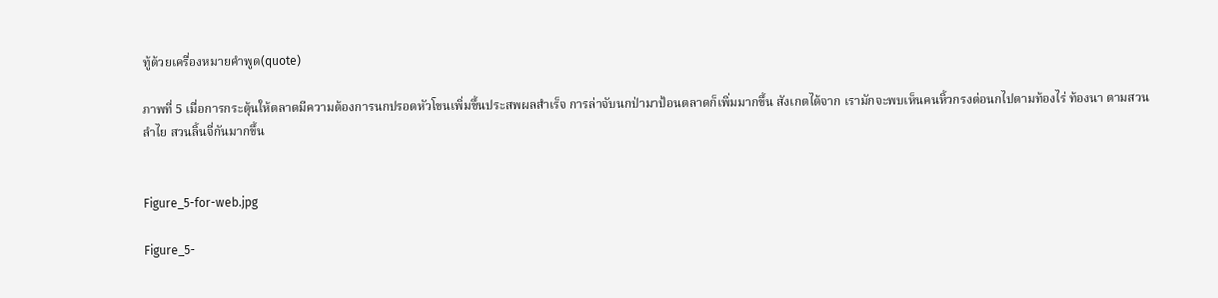ทู้ด้วยเครื่องหมายคำพูด(quote)

ภาพที่ 5 เมื่อการกระตุ้นให้ตลาดมีความต้องการนกปรอดหัวโขนเพิ่มขึ้นประสพผลสำเร็จ การล่าจับนกป่ามาป้อนตลาดก็เพิ่มมากขึ้น สังเกตได้จาก เรามักจะพบเห็นคนหิ้วกรงต่อนกไปตามท้องไร่ ท้องนา ตามสวนลำไย สวนลิ้นจี่กันมากขึ้น


Figure_5-for-web.jpg

Figure_5-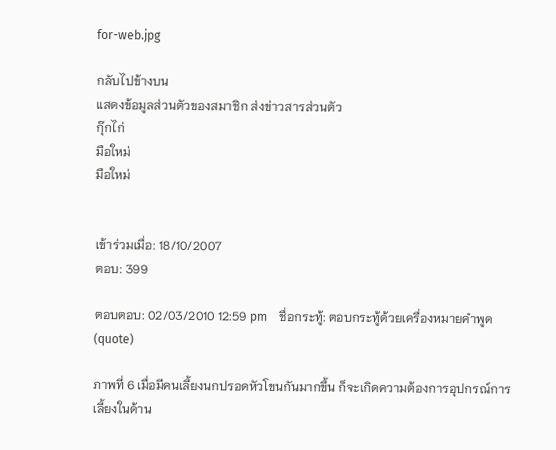for-web.jpg

กลับไปข้างบน
แสดงข้อมูลส่วนตัวของสมาชิก ส่งข่าวสารส่วนตัว
กุ๊กไก่
มือใหม่
มือใหม่


เข้าร่วมเมื่อ: 18/10/2007
ตอบ: 399

ตอบตอบ: 02/03/2010 12:59 pm    ชื่อกระทู้: ตอบกระทู้ด้วยเครื่องหมายคำพูด(quote)

ภาพที่ 6 เมื่อมีคนเลี้ยงนกปรอดหัวโขนกันมากขึ้น ก็จะเกิดความต้องการอุปกรณ์การเลี้ยงในด้าน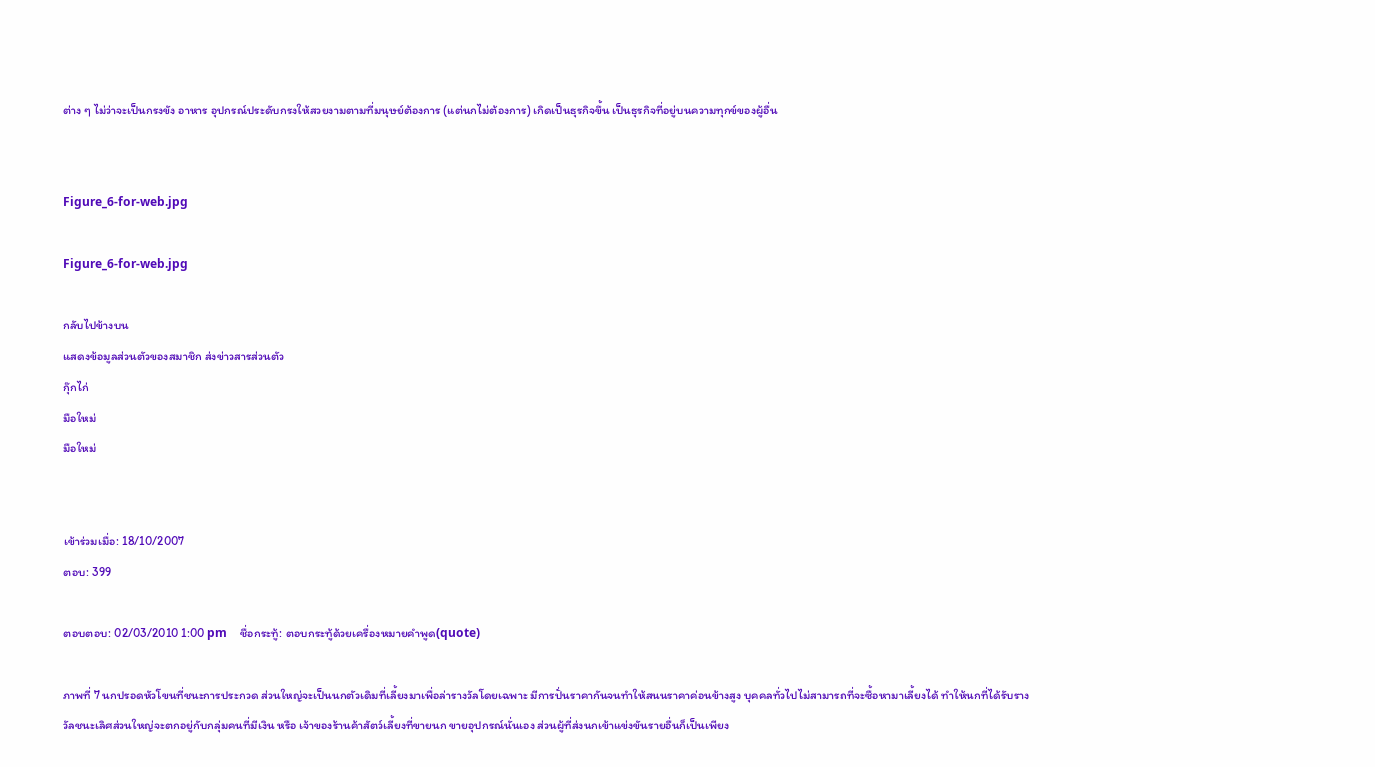ต่าง ๆ ไม่ว่าจะเป็นกรงขัง อาหาร อุปกรณ์ประดับกรงให้สวยงามตามที่มนุษย์ต้องการ (แต่นกไม่ต้องการ) เกิดเป็นธุรกิจขึ้น เป็นธุรกิจที่อยู่บนความทุกข์ของผู้อื่น


Figure_6-for-web.jpg

Figure_6-for-web.jpg

กลับไปข้างบน
แสดงข้อมูลส่วนตัวของสมาชิก ส่งข่าวสารส่วนตัว
กุ๊กไก่
มือใหม่
มือใหม่


เข้าร่วมเมื่อ: 18/10/2007
ตอบ: 399

ตอบตอบ: 02/03/2010 1:00 pm    ชื่อกระทู้: ตอบกระทู้ด้วยเครื่องหมายคำพูด(quote)

ภาพที่ 7 นกปรอดหัวโขนที่ชนะการประกวด ส่วนใหญ่จะเป็นนกตัวเดิมที่เลี้ยงมาเพื่อล่ารางวัลโดยเฉพาะ มีการปั่นราคากันจนทำให้สนนราคาค่อนข้างสูง บุคคลทั่วไปไม่สามารถที่จะซื้อหามาเลี้ยงได้ ทำให้นกที่ได้รับรางวัลชนะเลิศส่วนใหญ่จะตกอยู่กับกลุ่มคนที่มีเงิน หรือ เจ้าของร้านค้าสัตว์เลี้ยงที่ขายนก ขายอุปกรณ์นั่นเอง ส่วนผู้ที่ส่งนกเข้าแข่งขันรายอื่นก็เป็นเพียง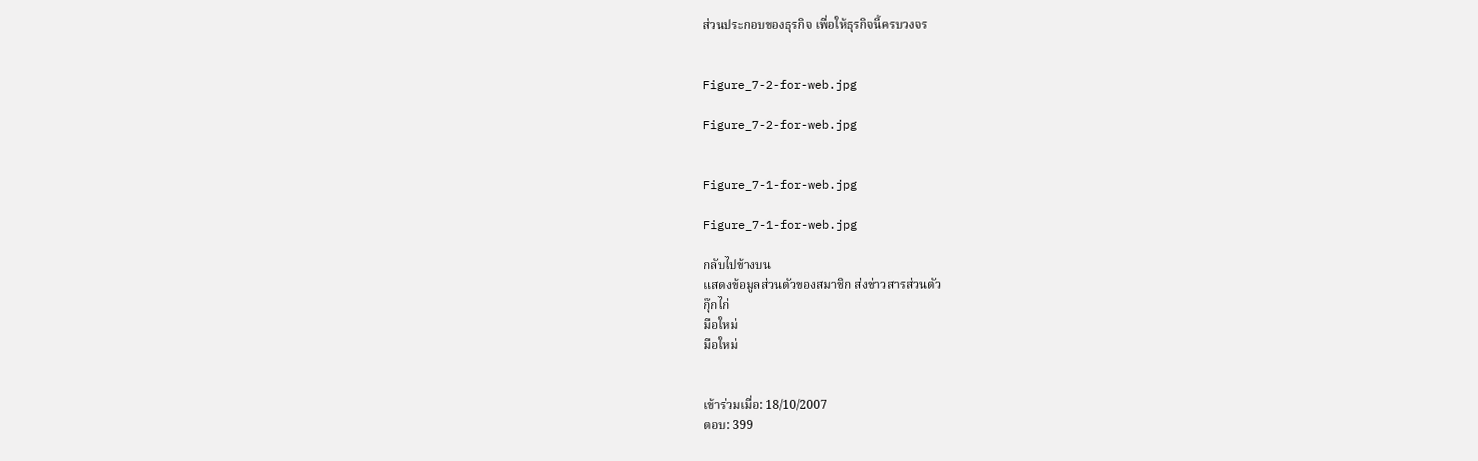ส่วนประกอบของธุรกิจ เพื่อให้ธุรกิจนี้ครบวงจร


Figure_7-2-for-web.jpg

Figure_7-2-for-web.jpg


Figure_7-1-for-web.jpg

Figure_7-1-for-web.jpg

กลับไปข้างบน
แสดงข้อมูลส่วนตัวของสมาชิก ส่งข่าวสารส่วนตัว
กุ๊กไก่
มือใหม่
มือใหม่


เข้าร่วมเมื่อ: 18/10/2007
ตอบ: 399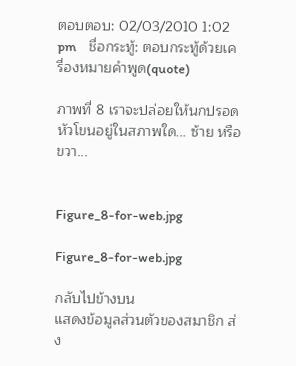ตอบตอบ: 02/03/2010 1:02 pm    ชื่อกระทู้: ตอบกระทู้ด้วยเครื่องหมายคำพูด(quote)

ภาพที่ 8 เราจะปล่อยให้นกปรอดหัวโขนอยู่ในสภาพใด... ซ้าย หรือ ขวา...


Figure_8-for-web.jpg

Figure_8-for-web.jpg

กลับไปข้างบน
แสดงข้อมูลส่วนตัวของสมาชิก ส่ง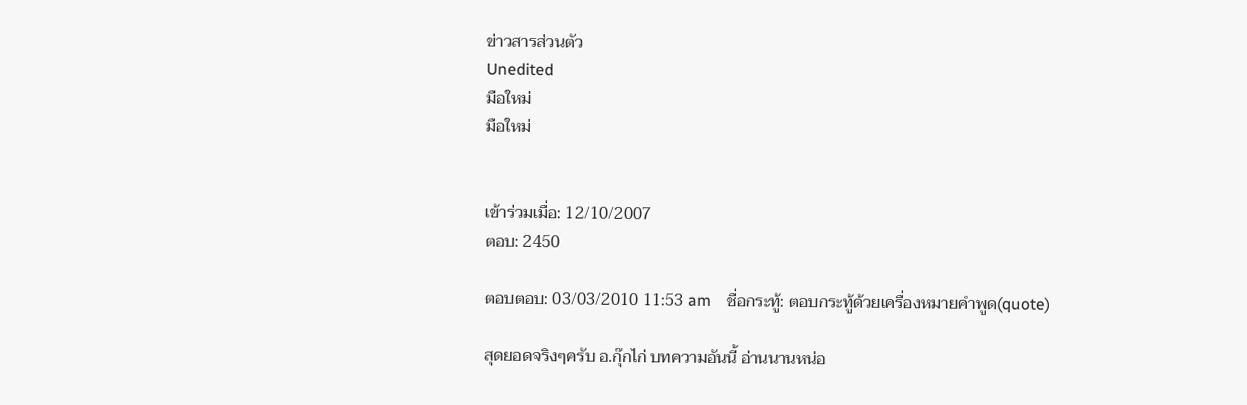ข่าวสารส่วนตัว
Unedited
มือใหม่
มือใหม่


เข้าร่วมเมื่อ: 12/10/2007
ตอบ: 2450

ตอบตอบ: 03/03/2010 11:53 am    ชื่อกระทู้: ตอบกระทู้ด้วยเครื่องหมายคำพูด(quote)

สุดยอดจริงๆครับ อ.กุ๊กไก่ บทความอันนี้ อ่านนานหน่อ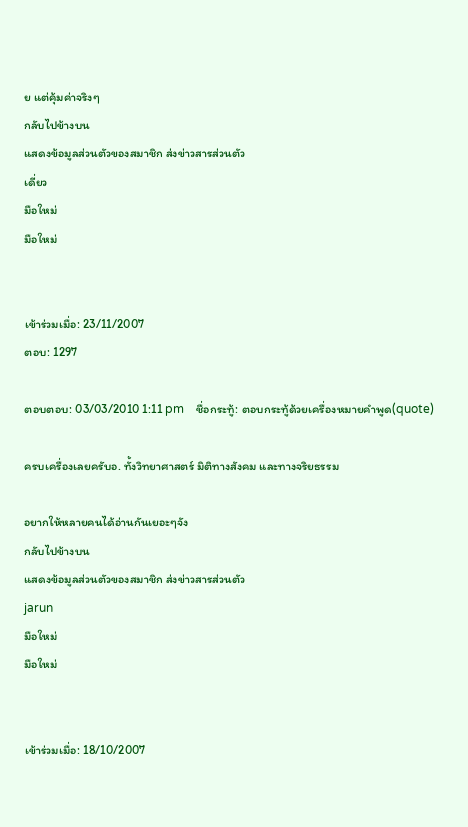ย แต่คุ้มค่าจริงๆ
กลับไปข้างบน
แสดงข้อมูลส่วนตัวของสมาชิก ส่งข่าวสารส่วนตัว
เดี่ยว
มือใหม่
มือใหม่


เข้าร่วมเมื่อ: 23/11/2007
ตอบ: 1297

ตอบตอบ: 03/03/2010 1:11 pm    ชื่อกระทู้: ตอบกระทู้ด้วยเครื่องหมายคำพูด(quote)

ครบเครื่องเลยครับอ. ทั้งวิทยาศาสตร์ มิติทางสังคม และทางจริยธรรม

อยากให้หลายคนได้อ่านกันเยอะๆจัง
กลับไปข้างบน
แสดงข้อมูลส่วนตัวของสมาชิก ส่งข่าวสารส่วนตัว
jarun
มือใหม่
มือใหม่


เข้าร่วมเมื่อ: 18/10/2007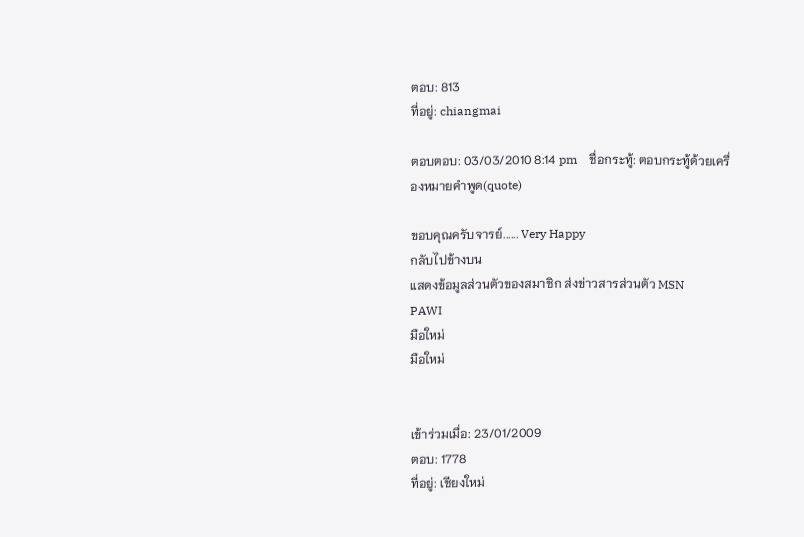ตอบ: 813
ที่อยู่: chiangmai

ตอบตอบ: 03/03/2010 8:14 pm    ชื่อกระทู้: ตอบกระทู้ด้วยเครื่องหมายคำพูด(quote)

ขอบคุณครับจารย์...... Very Happy
กลับไปข้างบน
แสดงข้อมูลส่วนตัวของสมาชิก ส่งข่าวสารส่วนตัว MSN
PAWI
มือใหม่
มือใหม่


เข้าร่วมเมื่อ: 23/01/2009
ตอบ: 1778
ที่อยู่: เชียงใหม่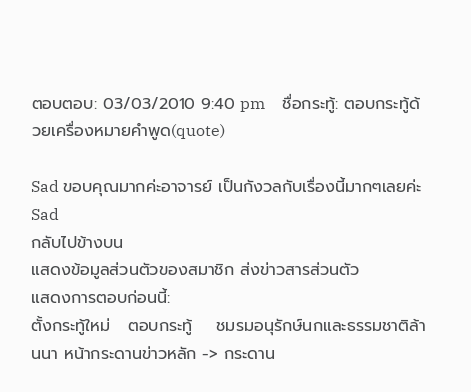ตอบตอบ: 03/03/2010 9:40 pm    ชื่อกระทู้: ตอบกระทู้ด้วยเครื่องหมายคำพูด(quote)

Sad ขอบคุณมากค่ะอาจารย์ เป็นกังวลกับเรื่องนี้มากๆเลยค่ะ Sad
กลับไปข้างบน
แสดงข้อมูลส่วนตัวของสมาชิก ส่งข่าวสารส่วนตัว
แสดงการตอบก่อนนี้:
ตั้งกระทู้ใหม่   ตอบกระทู้    ชมรมอนุรักษ์นกและธรรมชาติล้านนา หน้ากระดานข่าวหลัก -> กระดาน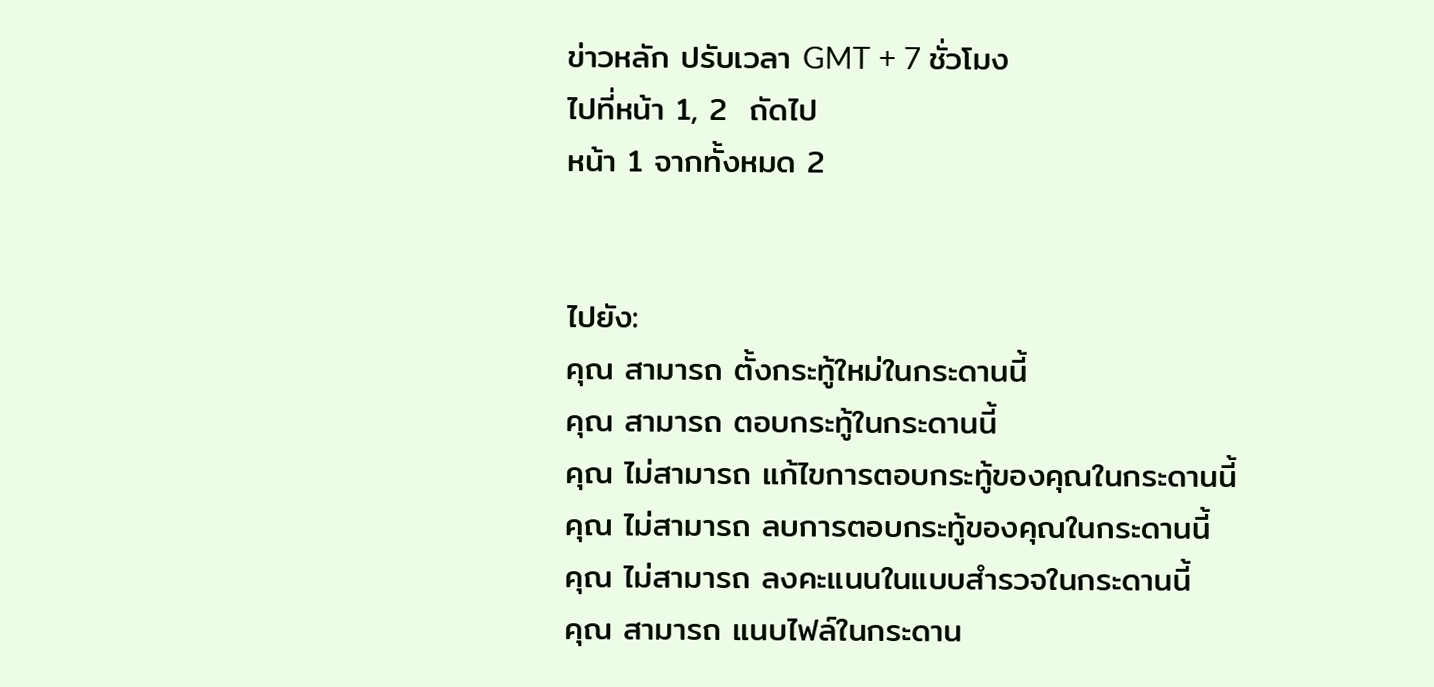ข่าวหลัก ปรับเวลา GMT + 7 ชั่วโมง
ไปที่หน้า 1, 2  ถัดไป
หน้า 1 จากทั้งหมด 2


ไปยัง:
คุณ สามารถ ตั้งกระทู้ใหม่ในกระดานนี้
คุณ สามารถ ตอบกระทู้ในกระดานนี้
คุณ ไม่สามารถ แก้ไขการตอบกระทู้ของคุณในกระดานนี้
คุณ ไม่สามารถ ลบการตอบกระทู้ของคุณในกระดานนี้
คุณ ไม่สามารถ ลงคะแนนในแบบสำรวจในกระดานนี้
คุณ สามารถ แนบไฟล์ในกระดาน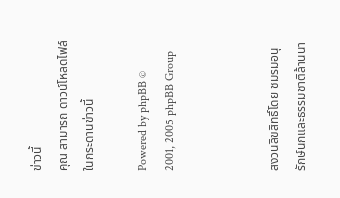ข่าวนี้
คุณ สามารถ ดาวน์โหลดไฟล์ในกระดานข่าวนี้

Powered by phpBB © 2001, 2005 phpBB Group



สงวนลิขสิทธิ์โดย ชมรมอนุรักษ์นกและธรรมชาติล้านนา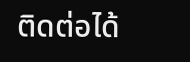ติดต่อได้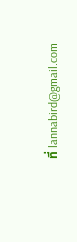ที่ lannabird@gmail.com